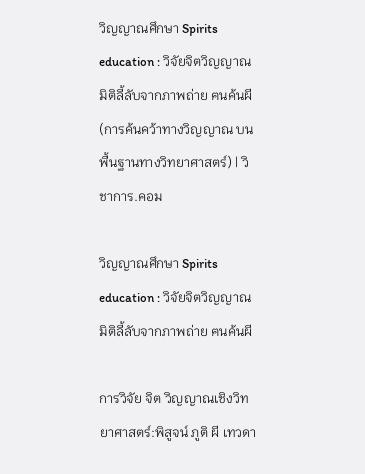วิญญาณศึกษา Spirits education : วิจัยจิตวิญญาณ มิติลี้ลับจากภาพถ่าย ฅนค้นผี (การค้นคว้าทางวิญญาณ บนพื้นฐานทางวิทยาศาสตร์) | วิชาการ.คอม

วิญญาณศึกษา Spirits education : วิจัยจิตวิญญาณ มิติลี้ลับจากภาพถ่าย ฅนค้นผี

การวิจัย จิต วิญญาณเชิงวิทยาศาสตร์:พิสูจน์ ภูติ ผี เทวดา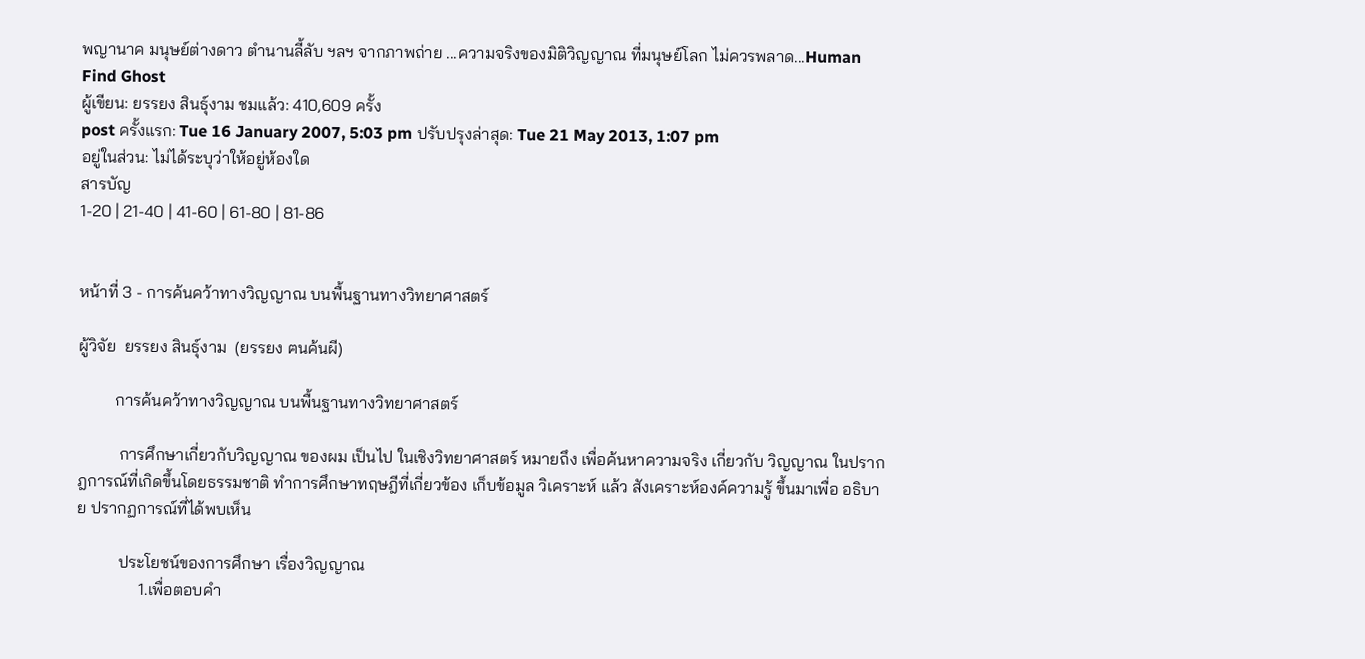พญานาค มนุษย์ต่างดาว ตำนานลี้ลับ ฯลฯ จากภาพถ่าย ...ความจริงของมิติวิญญาณ ที่มนุษย์โลก ไม่ควรพลาด...Human Find Ghost
ผู้เขียน: ยรรยง สินธุ์งาม ชมแล้ว: 410,609 ครั้ง
post ครั้งแรก: Tue 16 January 2007, 5:03 pm ปรับปรุงล่าสุด: Tue 21 May 2013, 1:07 pm
อยู่ในส่วน: ไม่ได้ระบุว่าให้อยู่ห้องใด
สารบัญ
1-20 | 21-40 | 41-60 | 61-80 | 81-86


หน้าที่ 3 - การค้นคว้าทางวิญญาณ บนพื้นฐานทางวิทยาศาสตร์

ผู้วิจัย  ยรรยง สินธุ์งาม  (ยรรยง ฅนค้นผี)

         การค้นคว้าทางวิญญาณ บนพื้นฐานทางวิทยาศาสตร์

          การศึกษาเกี่ยวกับวิญญาณ ของผม เป็นไป ในเชิงวิทยาศาสตร์ หมายถึง เพื่อค้นหาความจริง เกี่ยวกับ วิญญาณ ในปรากฎการณ์ที่เกิดขึ้นโดยธรรมชาติ ทำการศึกษาทฤษฎีที่เกี่ยวข้อง เก็บข้อมูล วิเคราะห์ แล้ว สังเคราะห์องค์ความรู้ ขึ้นมาเพื่อ อธิบาย ปรากฏการณ์ที่ได้พบเห็น

          ประโยชน์ของการศึกษา เรื่องวิญญาณ
               1.เพื่อตอบคำ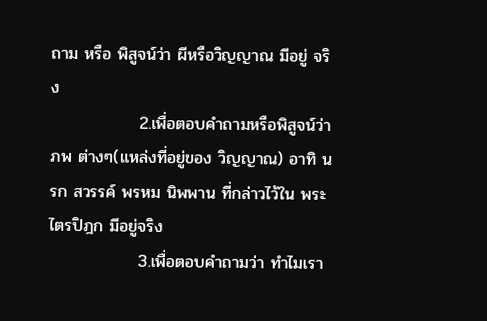ถาม หรือ พิสูจน์ว่า ผีหรือวิญญาณ มีอยู่ จริง
               2.เพื่อตอบคำถามหรือพิสูจน์ว่า ภพ ต่างๆ(แหล่งที่อยู่ของ วิญญาณ) อาทิ นรก สวรรค์ พรหม นิพพาน ที่กล่าวไว้ใน พระไตรปิฎก มีอยู่จริง
               3.เพื่อตอบคำถามว่า ทำไมเรา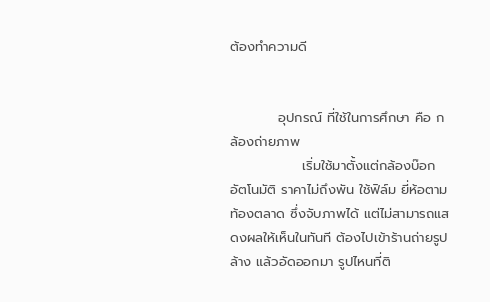ต้องทำความดี


          อุปกรณ์ ที่ใช้ในการศึกษา คือ กล้องถ่ายภาพ
               เริ่มใช้มาตั้งแต่กล้องบ๊อก อัตโนมัติ ราคาไม่ถึงพัน ใช้ฟิล์ม ยี่ห้อตามท้องตลาด ซึ่งจับภาพได้ แต่ไม่สามารถแสดงผลให้เห็นในทันที ต้องไปเข้าร้านถ่ายรูป ล้าง แล้วอัดออกมา รูปไหนที่ติ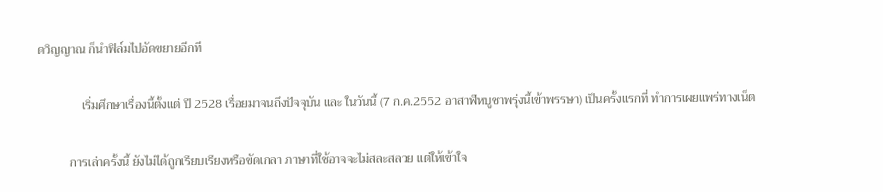ดวิญญาณ ก็นำฟิล์มไปอัดขยายอีกที

              เริ่มศึกษาเรื่องนี้ตั้งแต่ ปี 2528 เรื่อยมาจนถึงปัจจุบัน และ ในวันนี้ (7 ก.ค.2552 อาสาฬหบูชาพรุ่งนี้เข้าพรรษา) เป็นครั้งแรกที่ ทำการเผยแพร่ทางเน็ต

          การเล่าครั้งนี้ ยังไม่ได้ถูกเรียบเรียงหรือขัดเกลา ภาษาที่ใช้อาจจะไม่สละสลวย แต่ให้เข้าใจ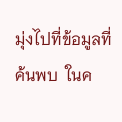มุ่งไปที่ข้อมูลที่ค้นพบ  ในค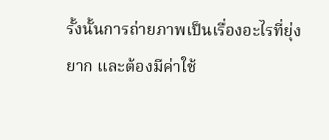รั้งนั้นการถ่ายภาพเป็นเรื่องอะไรที่ยุ่งยาก และต้องมีค่าใช้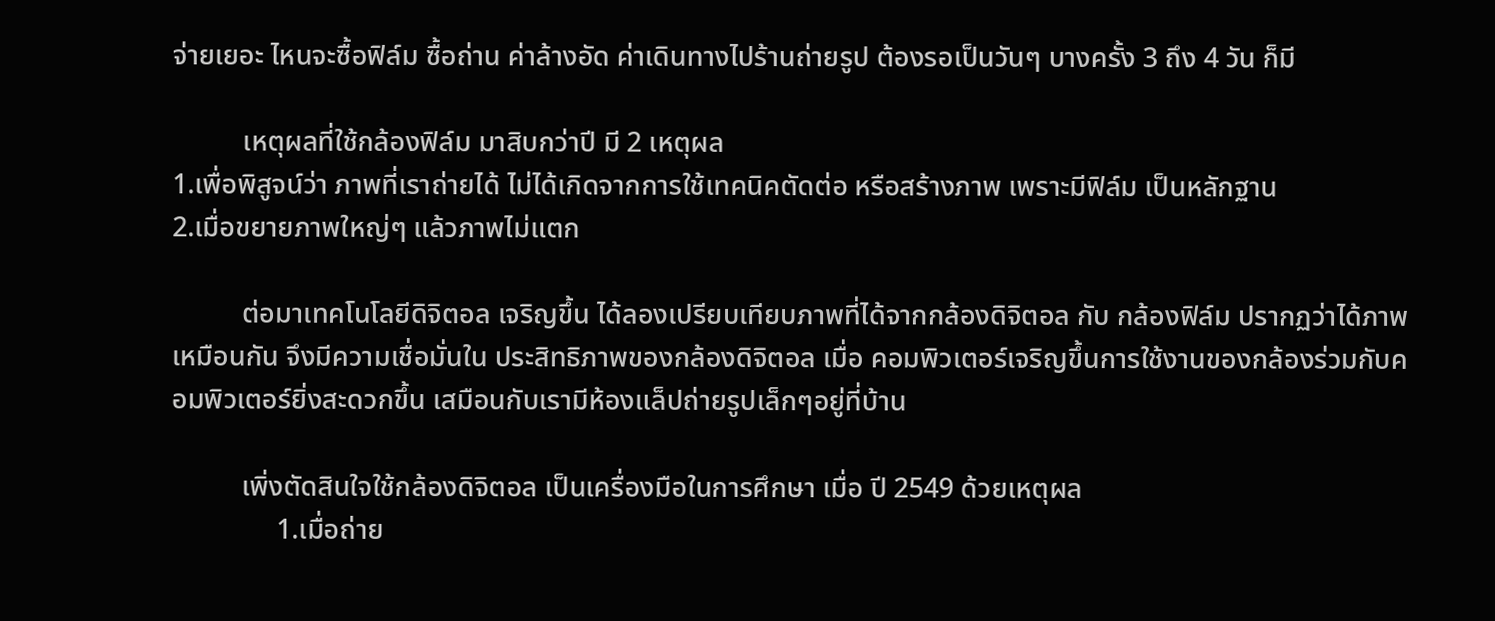จ่ายเยอะ ไหนจะซื้อฟิล์ม ซื้อถ่าน ค่าล้างอัด ค่าเดินทางไปร้านถ่ายรูป ต้องรอเป็นวันๆ บางครั้ง 3 ถึง 4 วัน ก็มี

          เหตุผลที่ใช้กล้องฟิล์ม มาสิบกว่าปี มี 2 เหตุผล
1.เพื่อพิสูจน์ว่า ภาพที่เราถ่ายได้ ไม่ได้เกิดจากการใช้เทคนิคตัดต่อ หรือสร้างภาพ เพราะมีฟิล์ม เป็นหลักฐาน
2.เมื่อขยายภาพใหญ่ๆ แล้วภาพไม่แตก

          ต่อมาเทคโนโลยีดิจิตอล เจริญขึ้น ได้ลองเปรียบเทียบภาพที่ได้จากกล้องดิจิตอล กับ กล้องฟิล์ม ปรากฏว่าได้ภาพเหมือนกัน จึงมีความเชื่อมั่นใน ประสิทธิภาพของกล้องดิจิตอล เมื่อ คอมพิวเตอร์เจริญขึ้นการใช้งานของกล้องร่วมกับคอมพิวเตอร์ยิ่งสะดวกขึ้น เสมือนกับเรามีห้องแล็ปถ่ายรูปเล็กๆอยู่ที่บ้าน

          เพิ่งตัดสินใจใช้กล้องดิจิตอล เป็นเครื่องมือในการศึกษา เมื่อ ปี 2549 ด้วยเหตุผล
               1.เมื่อถ่าย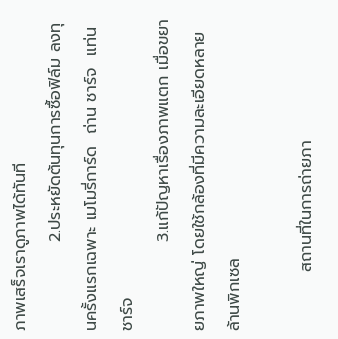ภาพเสร็จเราดูภาพได้ทันที
               2.ประหยัดต้นทุนการซื้อฟิล์ม ลงทุนครั้งแรกเฉพาะ เมโมรี่การ์ด  ถ่าน ชาร์จ  แท่นชาร์จ
               3.แก้ปัญหาเรื่องภาพแตก เมื่อขยายภาพใหญ่ โดยใช้กล้องที่มีความละเอียดหลายล้านพิกเซล

          สถานที่ในการถ่ายภา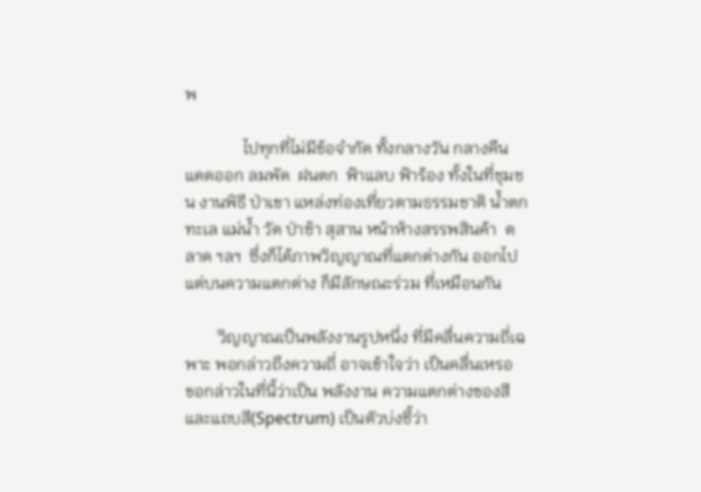พ

              ไปทุกที่ไม่มีข้อจำกัด ทั้งกลางวัน กลางคืน แดดออก ลมพัด  ฝนตก  ฟ้าแลบ ฟ้าร้อง ทั้งในที่ชุมชน งานพิธี ป่าเขา แหล่งท่องเที่ยวตามธรรมชาติ น้ำตก ทะเล แม่น้ำ วัด ป่าช้า สุสาน หน้าห้างสรรพสินค้า  ตลาด ฯลฯ  ซึ่งก็ได้ภาพวิญญาณที่แตกต่างกัน ออกไป แต่บนความแตกต่าง ก็มีลักษณะร่วม ที่เหมือนกัน

        วิญญาณเป็นพลังงานรูปหนึ่ง ที่มีคลื่นความถี่เฉพาะ พอกล่าวถึงความถี่ อาจเข้าใจว่า เป็นคลื่นเหรอ  ขอกล่าวในที่นี้ว่าเป็น พลังงาน ความแตกต่างของสี และแถบสี(Spectrum) เป็นตัวบ่งชี้ว่า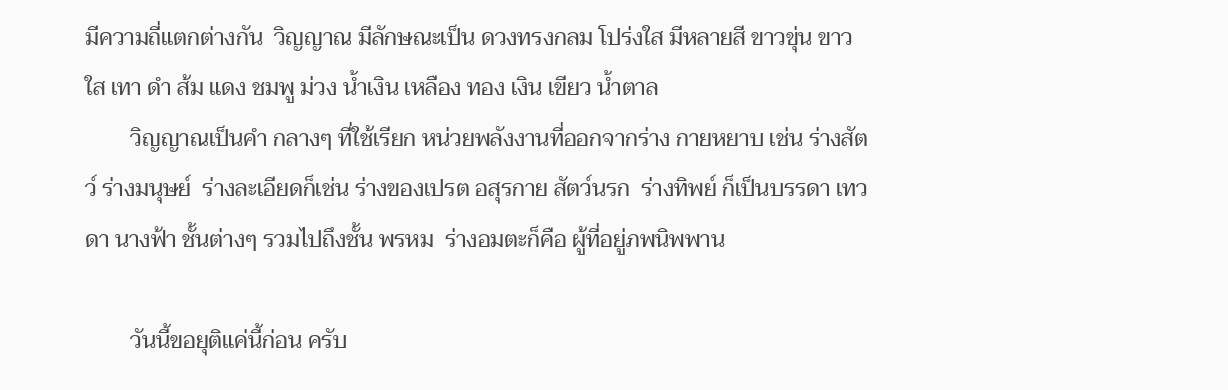มีความถี่แตกต่างกัน  วิญญาณ มีลักษณะเป็น ดวงทรงกลม โปร่งใส มีหลายสี ขาวขุ่น ขาวใส เทา ดำ ส้ม แดง ชมพู ม่วง น้ำเงิน เหลือง ทอง เงิน เขียว น้ำตาล
        วิญญาณเป็นคำ กลางๆ ที่ใช้เรียก หน่วยพลังงานที่ออกจากร่าง กายหยาบ เช่น ร่างสัตว์ ร่างมนุษย์  ร่างละเอียดก็เช่น ร่างของเปรต อสุรกาย สัตว์นรก  ร่างทิพย์ ก็เป็นบรรดา เทวดา นางฟ้า ชั้นต่างๆ รวมไปถึงชั้น พรหม  ร่างอมตะก็คือ ผู้ที่อยู่ภพนิพพาน

        วันนี้ขอยุติแค่นี้ก่อน ครับ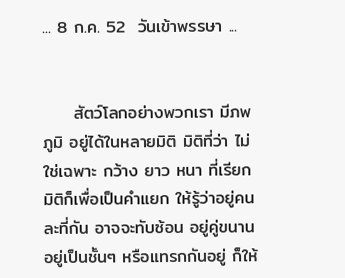... 8 ก.ค. 52  วันเข้าพรรษา ...


     สัตว์โลกอย่างพวกเรา มีภพภูมิ อยู่ได้ในหลายมิติ มิติที่ว่า ไม่ใช่เฉพาะ กว้าง ยาว หนา ที่เรียกมิติก็เพื่อเป็นคำแยก ให้รู้ว่าอยู่คนละที่กัน อาจจะทับซ้อน อยู่คู่ขนาน อยู่เป็นชั้นๆ หรือแทรกกันอยู่ ก็ให้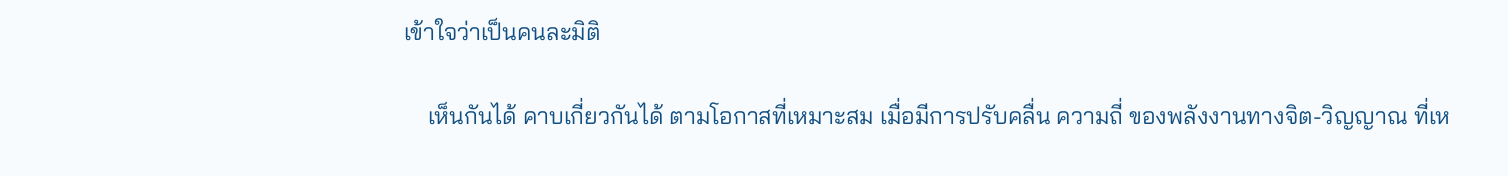เข้าใจว่าเป็นคนละมิติ

    เห็นกันได้ คาบเกี่ยวกันได้ ตามโอกาสที่เหมาะสม เมื่อมีการปรับคลื่น ความถี่ ของพลังงานทางจิต-วิญญาณ ที่เห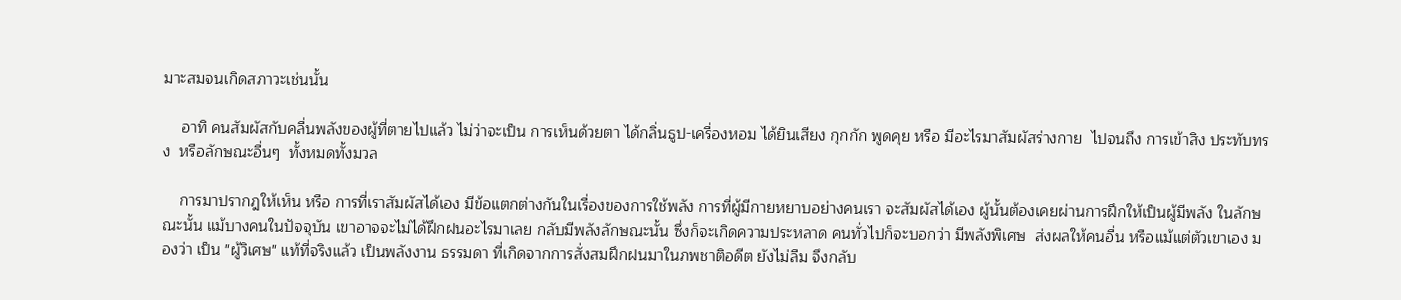มาะสมจนเกิดสภาวะเช่นนั้น

    อาทิ คนสัมผัสกับคลื่นพลังของผู้ที่ตายไปแล้ว ไม่ว่าจะเป็น การเห็นด้วยตา ได้กลิ่นธูป-เครื่องหอม ได้ยินเสียง กุกกัก พูดคุย หรือ มีอะไรมาสัมผัสร่างกาย  ไปจนถึง การเข้าสิง ประทับทรง  หรือลักษณะอื่นๆ  ทั้งหมดทั้งมวล

    การมาปรากฎให้เห็น หรือ การที่เราสัมผัสได้เอง มีข้อแตกต่างกันในเรื่องของการใช้พลัง การที่ผู้มีกายหยาบอย่างคนเรา จะสัมผัสได้เอง ผู้นั้นต้องเคยผ่านการฝึกให้เป็นผู้มีพลัง ในลักษณะนั้น แม้บางคนในปัจจุบัน เขาอาจจะไม่ได้ฝึกฝนอะไรมาเลย กลับมีพลังลักษณะนั้น ซึ่งก็จะเกิดความประหลาด คนทั่วไปก็จะบอกว่า มีพลังพิเศษ  ส่งผลให้คนอื่น หรือแม้แต่ตัวเขาเอง มองว่า เป็น "ผู้วิเศษ" แท้ที่จริงแล้ว เป็นพลังงาน ธรรมดา ที่เกิดจากการสั่งสมฝึกฝนมาในภพชาติอดีต ยังไม่ลืม จึงกลับ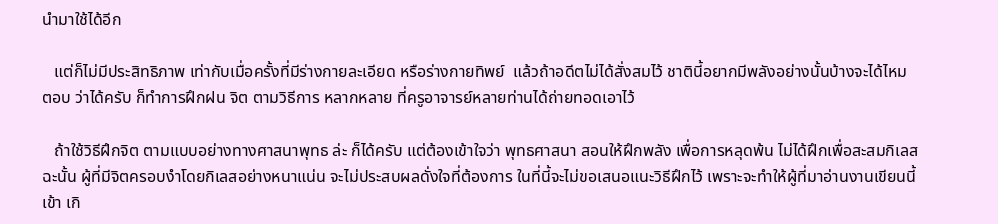นำมาใช้ได้อีก

   แต่ก็ไม่มีประสิทธิภาพ เท่ากับเมื่อครั้งที่มีร่างกายละเอียด หรือร่างกายทิพย์  แล้วถ้าอดีตไม่ได้สั่งสมไว้ ชาตินี้อยากมีพลังอย่างนั้นบ้างจะได้ไหม ตอบ ว่าได้ครับ ก็ทำการฝึกฝน จิต ตามวิธีการ หลากหลาย ที่ครูอาจารย์หลายท่านได้ถ่ายทอดเอาไว้

   ถ้าใช้วิธีฝึกจิต ตามแบบอย่างทางศาสนาพุทธ ล่ะ ก็ได้ครับ แต่ต้องเข้าใจว่า พุทธศาสนา สอนให้ฝึกพลัง เพื่อการหลุดพ้น ไม่ได้ฝึกเพื่อสะสมกิเลส ฉะนั้น ผู้ที่มีจิตครอบงำโดยกิเลสอย่างหนาแน่น จะไม่ประสบผลดั่งใจที่ต้องการ ในที่นี้จะไม่ขอเสนอแนะวิธีฝึกไว้ เพราะจะทำให้ผู้ที่มาอ่านงานเขียนนี้เข้า เกิ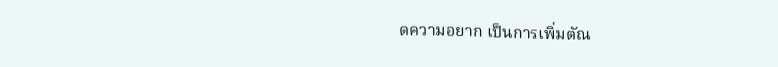ดความอยาก เป็นการเพิ่มตัณ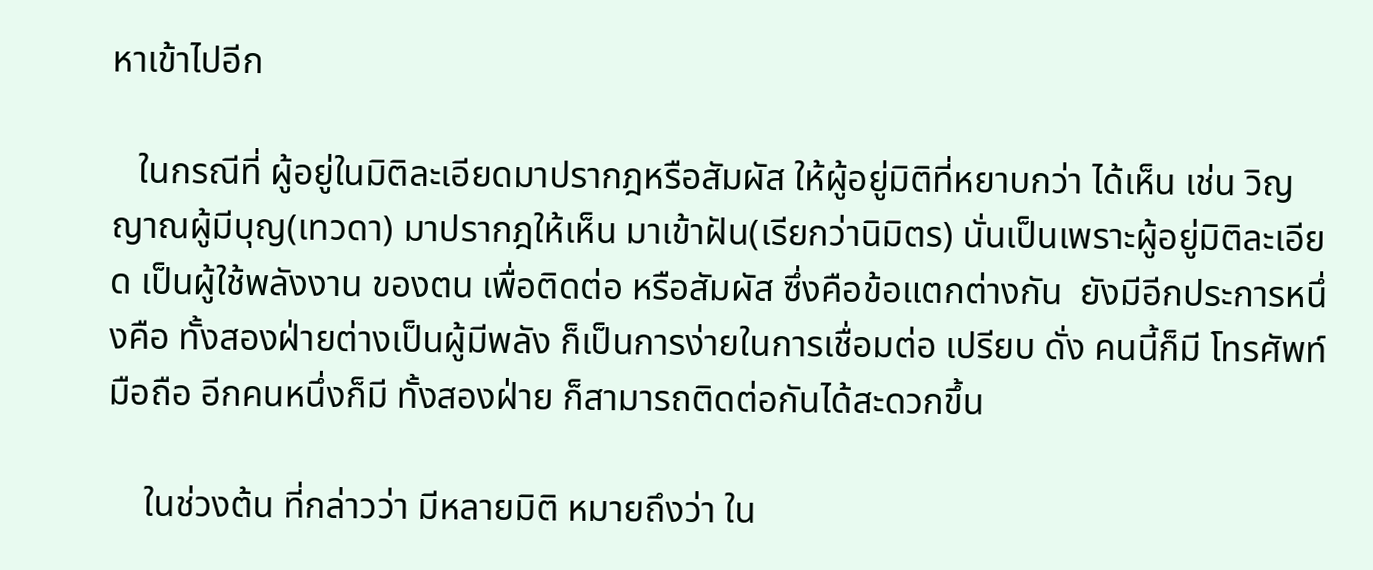หาเข้าไปอีก

   ในกรณีที่ ผู้อยู่ในมิติละเอียดมาปรากฎหรือสัมผัส ให้ผู้อยู่มิติที่หยาบกว่า ได้เห็น เช่น วิญญาณผู้มีบุญ(เทวดา) มาปรากฎให้เห็น มาเข้าฝัน(เรียกว่านิมิตร) นั่นเป็นเพราะผู้อยู่มิติละเอียด เป็นผู้ใช้พลังงาน ของตน เพื่อติดต่อ หรือสัมผัส ซึ่งคือข้อแตกต่างกัน  ยังมีอีกประการหนึ่งคือ ทั้งสองฝ่ายต่างเป็นผู้มีพลัง ก็เป็นการง่ายในการเชื่อมต่อ เปรียบ ดั่ง คนนี้ก็มี โทรศัพท์มือถือ อีกคนหนึ่งก็มี ทั้งสองฝ่าย ก็สามารถติดต่อกันได้สะดวกขึ้น

    ในช่วงต้น ที่กล่าวว่า มีหลายมิติ หมายถึงว่า ใน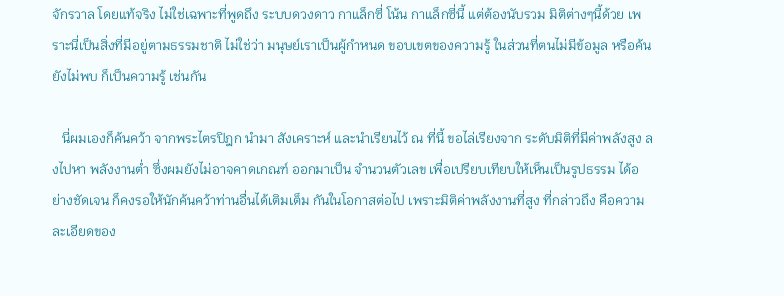จักรวาล โดยแท้จริง ไม่ใช่เฉพาะที่พูดถึง ระบบดวงดาว กาแล็กซี่ โน้น กาแล็กซี่นี้ แต่ต้องนับรวม มิติต่างๆนี้ด้วย เพราะนี่เป็นสิ่งที่มีอยู่ตามธรรมชาติ ไม่ใช่ว่า มนุษย์เราเป็นผู้กำหนด ขอบเขตของความรู้ ในส่วนที่ตนไม่มีข้อมูล หรือค้นยังไม่พบ ก็เป็นความรู้ เช่นกัน

   นี่ผมเองก็ค้นคว้า จากพระไตรปิฎก นำมา สังเคราะห์ และนำเรียนไว้ ณ ที่นี้ ขอไล่เรียงจาก ระดับมิติที่มีค่าพลังสูง ลงไปหา พลังงานต่ำ ซึ่งผมยังไม่อาจคาดเกณฑ์ ออกมาเป็น จำนวนตัวเลข เพื่อเปรียบเทียบให้เห็นเป็นรูปธรรม ได้อย่างชัดเจน ก็คงรอให้นักค้นคว้าท่านอื่นได้เติมเต็ม กันในโอกาสต่อไป เพราะมิติค่าพลังงานที่สูง ที่กล่าวถึง คือความละเอียดของ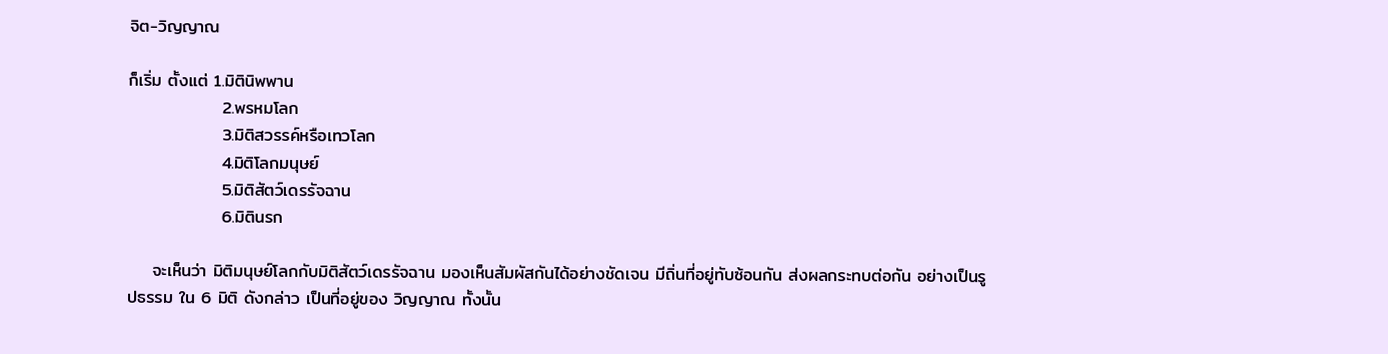จิต-วิญญาณ

ก็เริ่ม ตั้งแต่ 1.มิตินิพพาน
               2.พรหมโลก
               3.มิติสวรรค์หรือเทวโลก
               4.มิติโลกมนุษย์
               5.มิติสัตว์เดรรัจฉาน
               6.มิตินรก

    จะเห็นว่า มิติมนุษย์โลกกับมิติสัตว์เดรรัจฉาน มองเห็นสัมผัสกันได้อย่างชัดเจน มีถิ่นที่อยู่ทับซ้อนกัน ส่งผลกระทบต่อกัน อย่างเป็นรูปธรรม ใน 6 มิติ ดังกล่าว เป็นที่อยู่ของ วิญญาณ ทั้งนั้น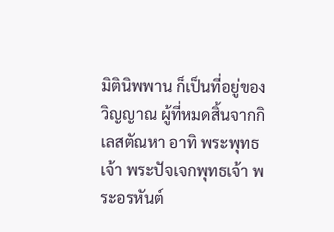มิตินิพพาน ก็เป็นที่อยู่ของ วิญญาณ ผู้ที่หมดสิ้นจากกิเลสตัณหา อาทิ พระพุทธเจ้า พระปัจเจกพุทธเจ้า พระอรหันต์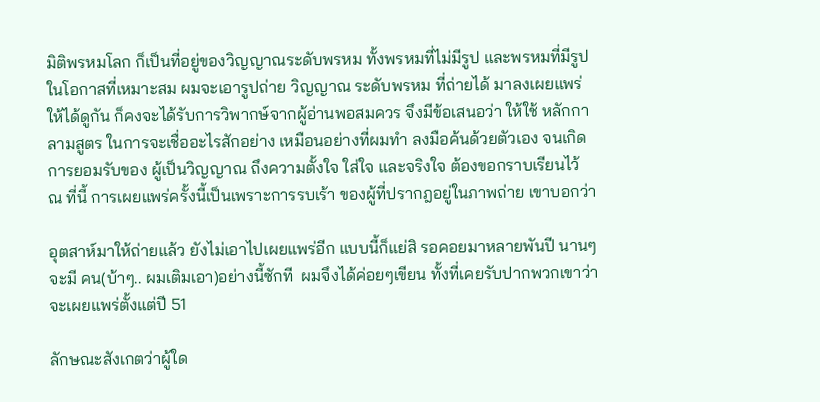มิติพรหมโลก ก็เป็นที่อยู่ของวิญญาณระดับพรหม ทั้งพรหมที่ไม่มีรูป และพรหมที่มีรูป ในโอกาสที่เหมาะสม ผมจะเอารูปถ่าย วิญญาณ ระดับพรหม ที่ถ่ายได้ มาลงเผยแพร่ ให้ได้ดูกัน ก็คงจะได้รับการวิพากษ์จากผู้อ่านพอสมควร จึงมีข้อเสนอว่า ให้ใช้ หลักกาลามสูตร ในการจะเชื่ออะไรสักอย่าง เหมือนอย่างที่ผมทำ ลงมือค้นด้วยตัวเอง จนเกิดการยอมรับของ ผู้เป็นวิญญาณ ถึงความตั้งใจ ใส่ใจ และจริงใจ ต้องขอกราบเรียนไว้ ณ ที่นี้ การเผยแพร่ครั้งนี้เป็นเพราะการรบเร้า ของผู้ที่ปรากฎอยู่ในภาพถ่าย เขาบอกว่า

อุตสาห์มาให้ถ่ายแล้ว ยังไม่เอาไปเผยแพร่อีก แบบนี้ก็แย่สิ รอคอยมาหลายพันปี นานๆจะมี คน(บ้าๆ.. ผมเติมเอา)อย่างนี้ซักที  ผมจึงได้ค่อยๆเขียน ทั้งที่เคยรับปากพวกเขาว่า จะเผยแพร่ตั้งแต่ปี 51

ลักษณะสังเกตว่าผู้ใด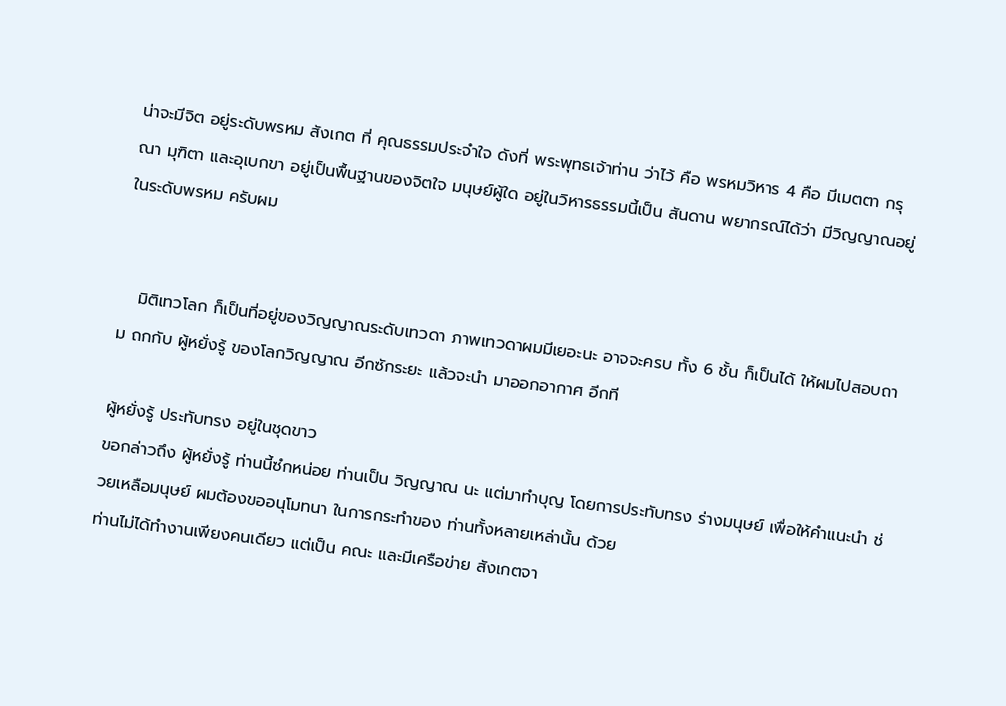น่าจะมีจิต อยู่ระดับพรหม สังเกต ที่ คุณธรรมประจำใจ ดังที่ พระพุทธเจ้าท่าน ว่าไว้ คือ พรหมวิหาร 4 คือ มีเมตตา กรุณา มุฑิตา และอุเบกขา อยู่เป็นพื้นฐานของจิตใจ มนุษย์ผู้ใด อยู่ในวิหารธรรมนี้เป็น สันดาน พยากรณ์ได้ว่า มีวิญญาณอยู่ในระดับพรหม ครับผม


   มิติเทวโลก ก็เป็นที่อยู่ของวิญญาณระดับเทวดา ภาพเทวดาผมมีเยอะนะ อาจจะครบ ทั้ง 6 ชั้น ก็เป็นได้ ให้ผมไปสอบถาม ถกกับ ผู้หยั่งรู้ ของโลกวิญญาณ อีกซักระยะ แล้วจะนำ มาออกอากาศ อีกที

ผู้หยั่งรู้ ประทับทรง อยู่ในชุดขาว
ขอกล่าวถึง ผู้หยั่งรู้ ท่านนี้ซํกหน่อย ท่านเป็น วิญญาณ นะ แต่มาทำบุญ โดยการประทับทรง ร่างมนุษย์ เพื่อให้คำแนะนำ ช่วยเหลือมนุษย์ ผมต้องขออนุโมทนา ในการกระทำของ ท่านทั้งหลายเหล่านั้น ด้วย
ท่านไม่ได้ทำงานเพียงคนเดียว แต่เป็น คณะ และมีเครือข่าย สังเกตจา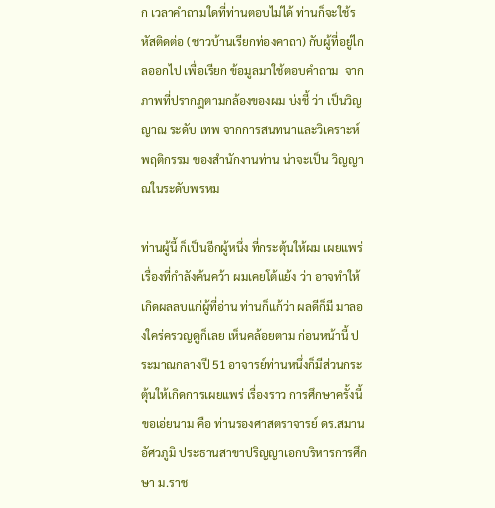ก เวลาคำถามใดที่ท่านตอบไม่ได้ ท่านก็จะใช้รหัสติดต่อ (ชาวบ้านเรียกท่องคาถา) กับผู้ที่อยู่ไกลออกไป เพื่อเรียก ข้อมูลมาใช้ตอบคำถาม  จากภาพที่ปรากฎตามกล้องของผม บ่งชี้ ว่า เป็นวิญญาณ ระดับ เทพ จากการสนทนาและวิเคราะห์พฤติกรรม ของสำนักงานท่าน น่าจะเป็น วิญญาณในระดับพรหม

ท่านผู้นี้ ก็เป็นอีกผู้หนึ่ง ที่กระตุ้นให้ผม เผยแพร่เรื่องที่กำลังค้นคว้า ผมเคยโต้แย้ง ว่า อาจทำให้เกิดผลลบแก่ผู้ที่อ่าน ท่านก็แก้ว่า ผลดีก็มี มาลองใคร่ครวญดูก็เลย เห็นคล้อยตาม ก่อนหน้านี้ ประมาณกลางปี 51 อาจารย์ท่านหนึ่งก็มีส่วนกระตุ้นให้เกิดการเผยแพร่ เรื่องราว การศึกษาครั้งนี้ ขอเอ่ยนาม คือ ท่านรองศาสตราจารย์ ดร.สมาน อัศวภูมิ ประธานสาขาปริญญาเอกบริหารการศึกษา ม.ราช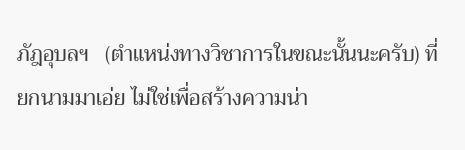ภัฎอุบลฯ   (ตำแหน่งทางวิชาการในขณะนั้นนะครับ) ที่ยกนามมาเอ่ย ไม่ใช่เพื่อสร้างความน่า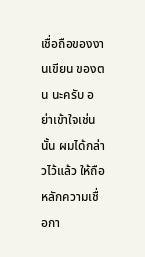เชื่อถือของงานเขียน ของตน นะครับ อย่าเข้าใจเช่นนั้น ผมได้กล่าวไว้แล้ว ให้ถือ หลักความเชื่อกา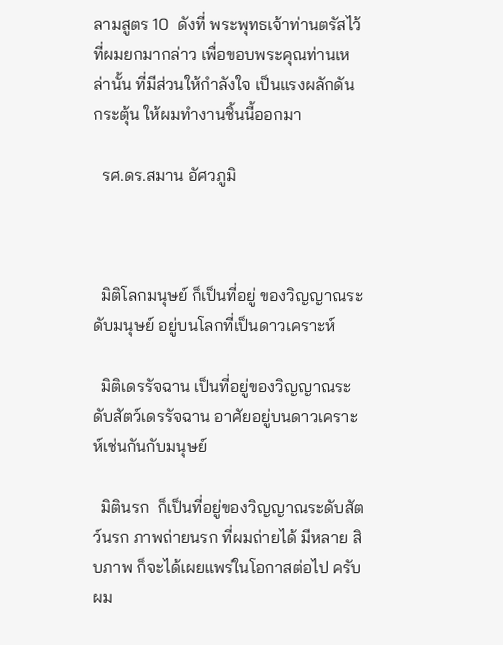ลามสูตร 10  ดังที่ พระพุทธเจ้าท่านตรัสไว้ ที่ผมยกมากล่าว เพื่อขอบพระคุณท่านเหล่านั้น ที่มีส่วนให้กำลังใจ เป็นแรงผลักดัน กระตุ้น ให้ผมทำงานชิ้นนี้ออกมา

  รศ.ดร.สมาน อัศวภูมิ



  มิติโลกมนุษย์ ก็เป็นที่อยู่ ของวิญญาณระดับมนุษย์ อยู่บนโลกที่เป็นดาวเคราะห์

  มิติเดรรัจฉาน เป็นที่อยู่ของวิญญาณระดับสัตว์เดรรัจฉาน อาศัยอยู่บนดาวเคราะห์เช่นกันกับมนุษย์

  มิตินรก  ก็เป็นที่อยู่ของวิญญาณระดับสัตว์นรก ภาพถ่ายนรก ที่ผมถ่ายได้ มีหลาย สิบภาพ ก็จะได้เผยแพร่ในโอกาสต่อไป ครับผม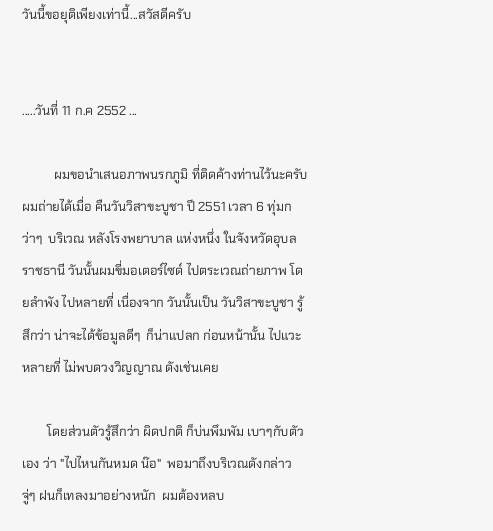วันนี้ขอยุติเพียงเท่านี้...สวัสดีครับ


.....วันที่ 11 ก.ค 2552 ...

          ผมขอนำเสนอภาพนรกภูมิ ที่ติดค้างท่านไว้นะครับ  ผมถ่ายได้เมื่อ คืนวันวิสาขะบูชา ปี 2551 เวลา 6 ทุ่มกว่าๆ  บริเวณ หลังโรงพยาบาล แห่งหนึ่ง ในจังหวัดอุบลราชธานี วันนั้นผมขี่มอเตอร์ไซด์ ไปตระเวณถ่ายภาพ โดยลำพัง ไปหลายที่ เนื่องจาก วันนั้นเป็น วันวิสาขะบูชา รู้สึกว่า น่าจะได้ข้อมูลดีๆ  ก็น่าแปลก ก่อนหน้านั้น ไปแวะหลายที่ ไม่พบดวงวิญญาณ ดังเช่นเคย

        โดยส่วนตัวรู้สึกว่า ผิดปกติ ก็บ่นพึมพัม เบาๆกับตัวเอง ว่า "ไปไหนกันหมด น๊อ"  พอมาถึงบริเวณดังกล่าว จู่ๆ ฝนก็เทลงมาอย่างหนัก  ผมต้องหลบ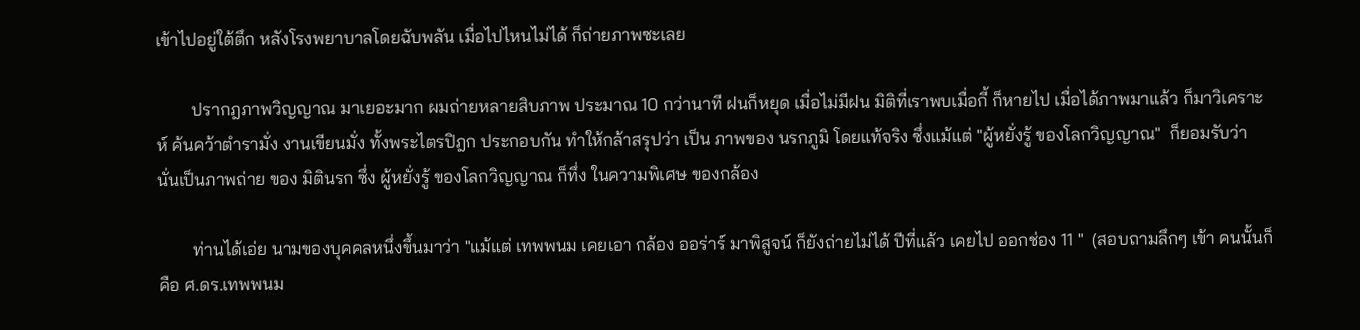เข้าไปอยู่ใต้ตึก หลังโรงพยาบาลโดยฉับพลัน เมื่อไปไหนไม่ได้ ก็ถ่ายภาพซะเลย

        ปรากฎภาพวิญญาณ มาเยอะมาก ผมถ่ายหลายสิบภาพ ประมาณ 10 กว่านาที ฝนก็หยุด เมื่อไม่มีฝน มิติที่เราพบเมื่อกี้ ก็หายไป เมื่อได้ภาพมาแล้ว ก็มาวิเคราะห์ ค้นคว้าตำรามั่ง งานเขียนมั่ง ทั้งพระไตรปิฎก ประกอบกัน ทำให้กล้าสรุปว่า เป็น ภาพของ นรกภูมิ โดยแท้จริง ซึ่งแม้แต่ "ผู้หยั่งรู้ ของโลกวิญญาณ"  ก็ยอมรับว่า นั่นเป็นภาพถ่าย ของ มิตินรก ซึ่ง ผู้หยั่งรู้ ของโลกวิญญาณ ก็ทึ่ง ในความพิเศษ ของกล้อง

        ท่านได้เอ่ย นามของบุคคลหนึ่งขึ้นมาว่า "แม้แต่ เทพพนม เคยเอา กล้อง ออร่าร์ มาพิสูจน์ ก็ยังถ่ายไม่ได้ ปีที่แล้ว เคยไป ออกช่อง 11 "  (สอบถามลึกๆ เข้า คนนั้นก็คือ ศ.ดร.เทพพนม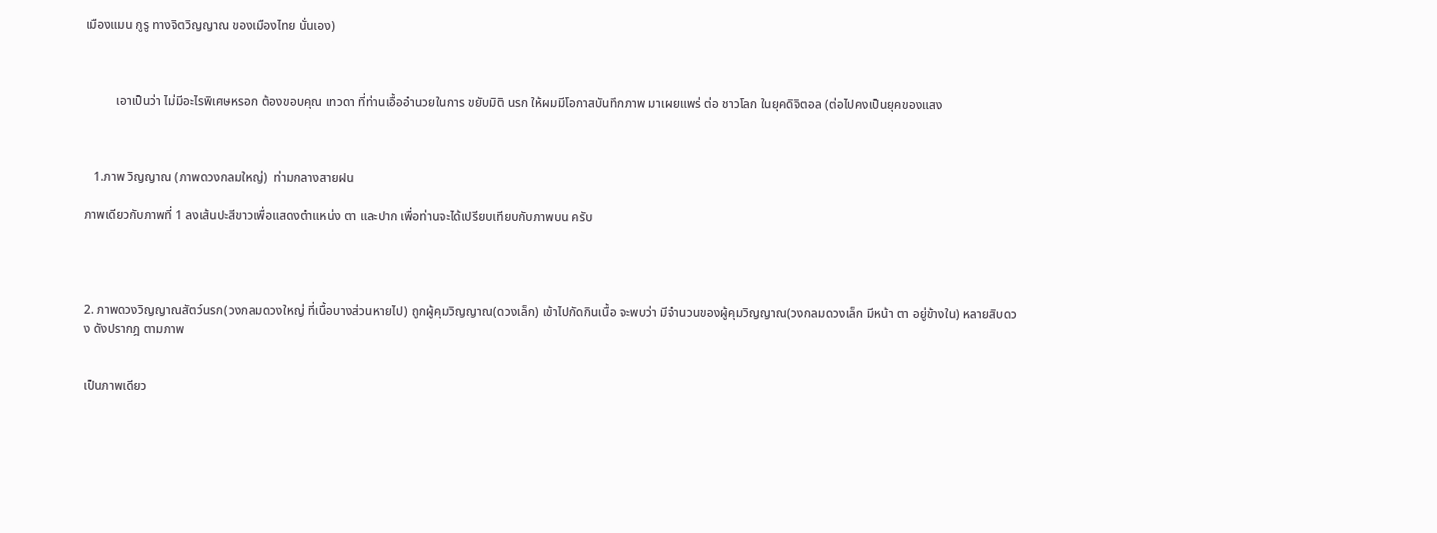เมืองแมน กูรู ทางจิตวิญญาณ ของเมืองไทย นั่นเอง)



          เอาเป็นว่า ไม่มีอะไรพิเศษหรอก ต้องขอบคุณ เทวดา ที่ท่านเอื้ออำนวยในการ ขยับมิติ นรก ให้ผมมีโอกาสบันทึกภาพ มาเผยแพร่ ต่อ ชาวโลก ในยุคดิจิตอล (ต่อไปคงเป็นยุคของแสง



   1.ภาพ วิญญาณ (ภาพดวงกลมใหญ่)  ท่ามกลางสายฝน

ภาพเดียวกับภาพที่ 1 ลงเส้นปะสีขาวเพื่อแสดงตำแหน่ง ตา และปาก เพื่อท่านจะได้เปรียบเทียบกับภาพบน ครับ




2. ภาพดวงวิญญาณสัตว์นรก(วงกลมดวงใหญ่ ที่เนื้อบางส่วนหายไป) ถูกผู้คุมวิญญาณ(ดวงเล็ก) เข้าไปกัดกินเนื้อ จะพบว่า มีจำนวนของผู้คุมวิญญาณ(วงกลมดวงเล็ก มีหน้า ตา อยู่ข้างใน) หลายสิบดวง ดังปรากฎ ตามภาพ


เป็นภาพเดียว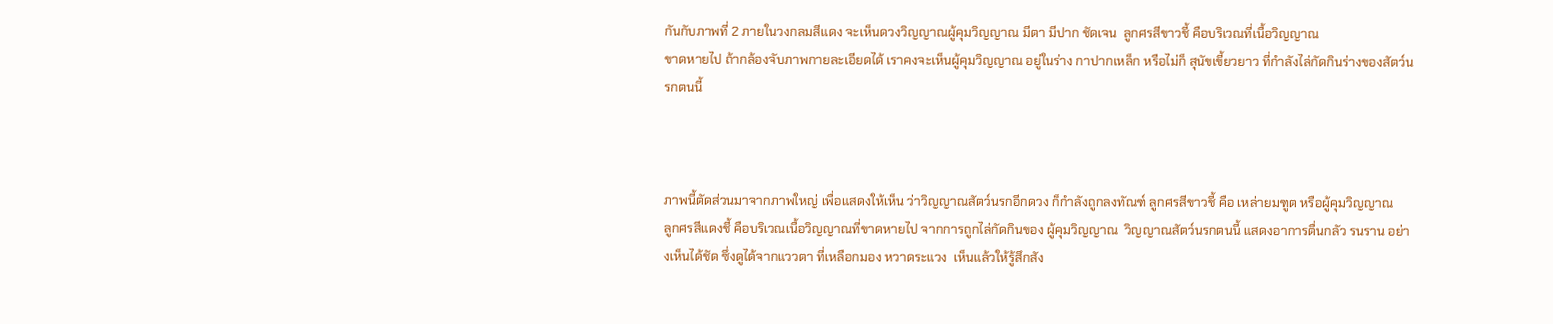กันกับภาพที่ 2 ภายในวงกลมสีแดง จะเห็นดวงวิญญาณผู้คุมวิญญาณ มีตา มีปาก ชัดเจน  ลูกศรสีขาวชี้ คือบริเวณที่เนื้อวิญญาณ
ขาดหายไป ถ้ากล้องจับภาพกายละเอียดได้ เราคงจะเห็นผู้คุมวิญญาณ อยู่ในร่าง กาปากเหล็ก หรือไม่ก็ สุนัขเขี้ยวยาว ที่กำลังไล่กัดกินร่างของสัตว์นรกตนนี้



ภาพนี้ตัดส่วนมาจากภาพใหญ่ เพื่อแสดงให้เห็น ว่าวิญญาณสัตว์นรกอีกดวง ก็กำลังถูกลงทัณฑ์ ลูกศรสีขาวชี้ คือ เหล่ายมฑูต หรือผู้คุมวิญญาณ
ลูกศรสีแดงชี้ คือบริเวณเนื้อวิญญาณที่ขาดหายไป จากการถูกไล่กัดกินของ ผู้คุมวิญญาณ  วิญญาณสัตว์นรกตนนี้ แสดงอาการตื่นกลัว รนราน อย่างเห็นได้ชัด ซึ่งดูได้จากแววตา ที่เหลือกมอง หวาดระแวง  เห็นแล้วให้รู้สึกสัง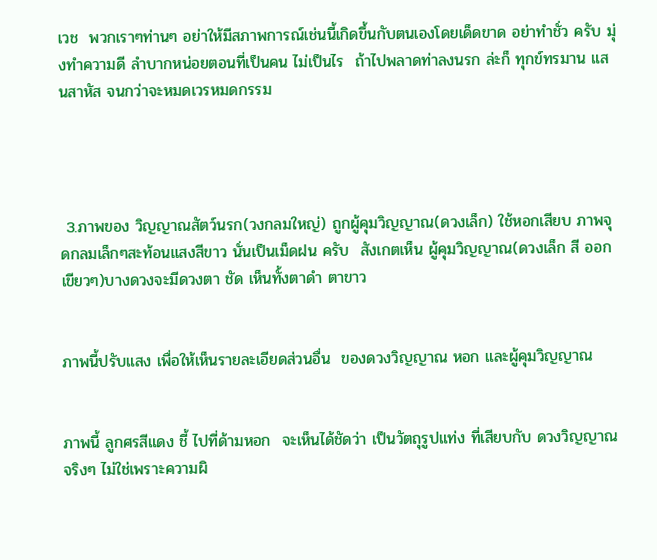เวช  พวกเราๆท่านๆ อย่าให้มีสภาพการณ์เช่นนี้เกิดขึ้นกับตนเองโดยเด็ดขาด อย่าทำชั่ว ครับ มุ่งทำความดี ลำบากหน่อยตอนที่เป็นคน ไม่เป็นไร  ถ้าไปพลาดท่าลงนรก ล่ะก็ ทุกข์ทรมาน แสนสาหัส จนกว่าจะหมดเวรหมดกรรม




 3.ภาพของ วิญญาณสัตว์นรก(วงกลมใหญ่) ถูกผู้คุมวิญญาณ(ดวงเล็ก) ใช้หอกเสียบ ภาพจุดกลมเล็กๆสะท้อนแสงสีขาว นั่นเป็นเม็ดฝน ครับ  สังเกตเห็น ผู้คุมวิญญาณ(ดวงเล็ก สี ออกเขียวๆ)บางดวงจะมีดวงตา ชัด เห็นทั้งตาดำ ตาขาว


ภาพนี้ปรับแสง เพื่อให้เห็นรายละเอียดส่วนอื่น  ของดวงวิญญาณ หอก และผู้คุมวิญญาณ


ภาพนี้ ลูกศรสีแดง ชี้ ไปที่ด้ามหอก  จะเห็นได้ชัดว่า เป็นวัตถุรูปแท่ง ที่เสียบกับ ดวงวิญญาณ จริงๆ ไม่ใช่เพราะความผิ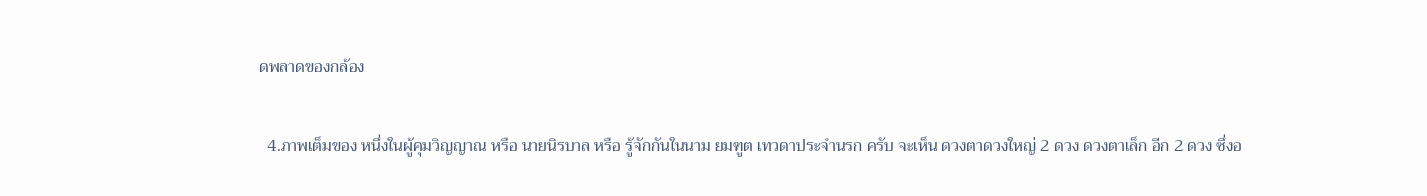ดพลาดของกล้อง


  4.ภาพเต็มของ หนึ่งในผู้คุมวิญญาณ หรือ นายนิรบาล หรือ รู้จักกันในนาม ยมฑูต เทวดาประจำนรก ครับ จะเห็น ดวงตาดวงใหญ่ 2 ดวง ดวงตาเล็ก อีก 2 ดวง ซึ่งอ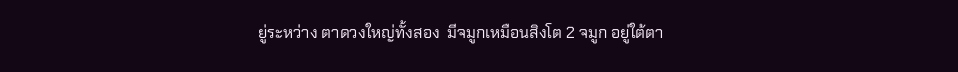ยู่ระหว่าง ตาดวงใหญ่ทั้งสอง  มีจมูกเหมือนสิงโต 2 จมูก อยู่ใต้ตา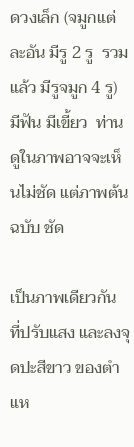ดวงเล็ก (จมูกแต่ละอัน มีรู 2 รู  รวมแล้ว มีรูจมูก 4 รู)  มีฟัน มีเขี้ยว  ท่านดูในภาพอาจจะเห็นไม่ชัด แต่ภาพต้นฉบับ ชัด

เป็นภาพเดียวกัน ที่ปรับแสง และลงจุดปะสีขาว ของตำแห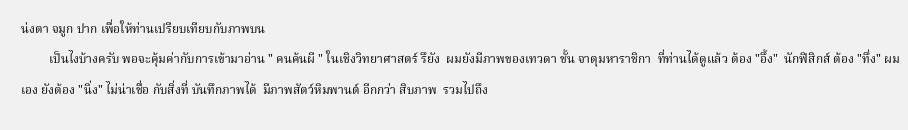น่งตา จมูก ปาก เพื่อให้ท่านเปรียบเทียบกับภาพบน
         เป็นไงบ้างครับ พอจะคุ้มค่ากับการเข้ามาอ่าน " คนค้นผี " ในเชิงวิทยาศาสตร์ รึยัง  ผมยังมีภาพของเทวดา ชั้น จาตุมหาราชิกา  ที่ท่านได้ดูแล้ว ต้อง "อึ้ง"  นักฟิสิกส์ ต้อง "ทึ่ง" ผมเอง ยังต้อง "นิ่ง" ไม่น่าเชื่อ กับสิ่งที่ บันทึกภาพได้  มีภาพสัตว์หิมพานต์ อีกกว่า สิบภาพ  รวมไปถึง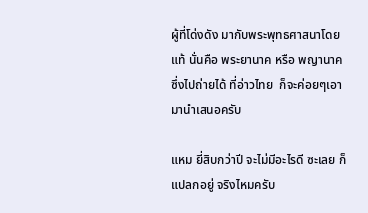ผู้ที่โด่งดัง มากับพระพุทธศาสนาโดยแท้ นั่นคือ พระยานาค หรือ พญานาค ซึ่งไปถ่ายได้ ที่อ่าวไทย  ก็จะค่อยๆเอามานำเสนอครับ

แหม ยี่สิบกว่าปี จะไม่มีอะไรดี ซะเลย ก็แปลกอยู่ จริงไหมครับ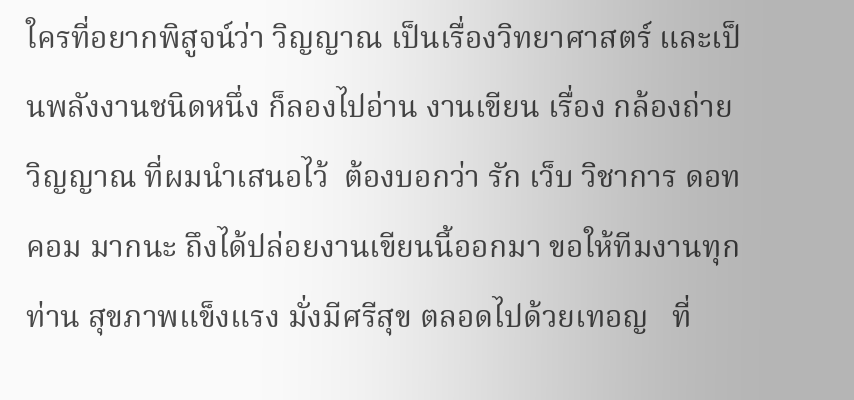ใครที่อยากพิสูจน์ว่า วิญญาณ เป็นเรื่องวิทยาศาสตร์ และเป็นพลังงานชนิดหนึ่ง ก็ลองไปอ่าน งานเขียน เรื่อง กล้องถ่ายวิญญาณ ที่ผมนำเสนอไว้  ต้องบอกว่า รัก เว็บ วิชาการ ดอท คอม มากนะ ถึงได้ปล่อยงานเขียนนี้ออกมา ขอให้ทีมงานทุกท่าน สุขภาพแข็งแรง มั่งมีศรีสุข ตลอดไปด้วยเทอญ   ที่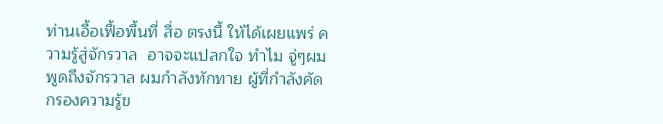ท่านเอื้อเฟื้อพื้นที่ สื่อ ตรงนี้ ให้ได้เผยแพร่ ความรู้สู่จักรวาล  อาจจะแปลกใจ ทำไม จู่ๆผมพูดถึงจักรวาล ผมกำลังทักทาย ผู้ที่กำลังคัดกรองความรู้ข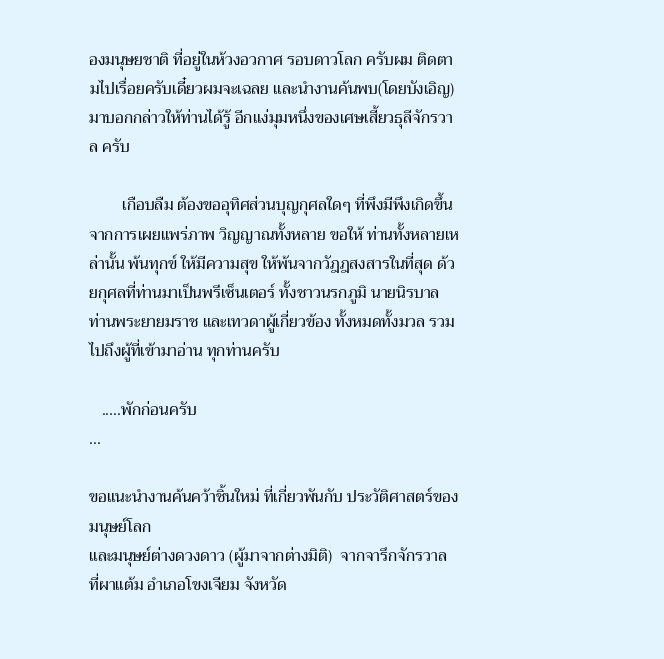องมนุษยชาติ ที่อยู่ในห้วงอวกาศ รอบดาวโลก ครับผม ติดตามไปเรื่อยครับเดี๋ยวผมจะเฉลย และนำงานค้นพบ(โดยบังเอิญ) มาบอกกล่าวให้ท่านได้รู้ อีกแง่มุมหนึ่งของเศษเสี้ยวธุลีจักรวาล ครับ

        เกือบลืม ต้องขออุทิศส่วนบุญกุศลใดๆ ที่พึงมีพึงเกิดขึ้น จากการเผยแพร่ภาพ วิญญาณทั้งหลาย ขอให้ ท่านทั้งหลายเหล่านั้น พ้นทุกข์ ให้มีความสุข ให้พ้นจากวัฎฎสงสารในที่สุด ด้วยกุศลที่ท่านมาเป็นพรีเซ็นเตอร์ ทั้งชาวนรกภูมิ นายนิรบาล ท่านพระยายมราช และเทวดาผู้เกี่ยวข้อง ทั้งหมดทั้งมวล รวมไปถึงผู้ที่เข้ามาอ่าน ทุกท่านครับ

   .....พักก่อนครับ
...

ขอแนะนำงานค้นคว้าชิ้นใหม่ ที่เกี่ยวพันกับ ประวัติศาสตร์ของมนุษย์โลก
และมนุษย์ต่างดวงดาว (ผู้มาจากต่างมิติ)  จากจารึกจักรวาล ที่ผาแต้ม อำเภอโขงเจียม จังหวัด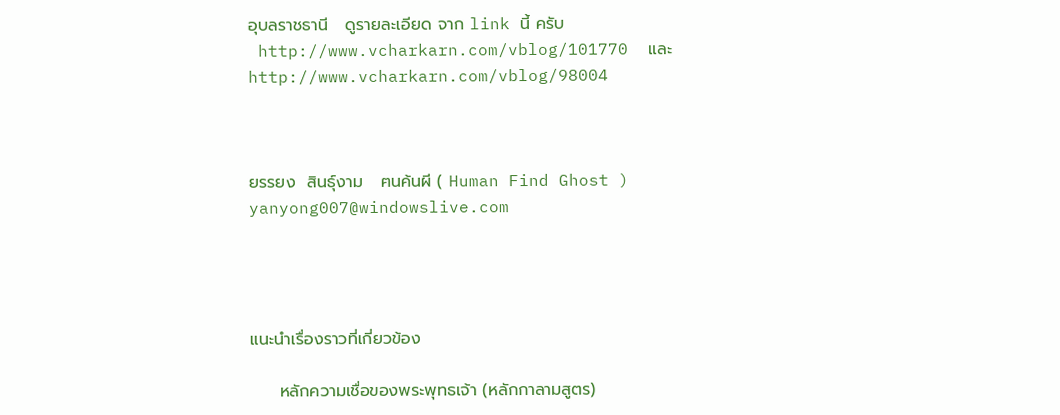อุบลราชธานี   ดูรายละเอียด จาก link นี้ ครับ
 http://www.vcharkarn.com/vblog/101770  และ  http://www.vcharkarn.com/vblog/98004



ยรรยง  สินธุ์งาม   ฅนค้นผี ( Human Find Ghost )     yanyong007@windowslive.com




แนะนำเรื่องราวที่เกี่ยวข้อง

     หลักความเชื่อของพระพุทธเจ้า (หลักกาลามสูตร)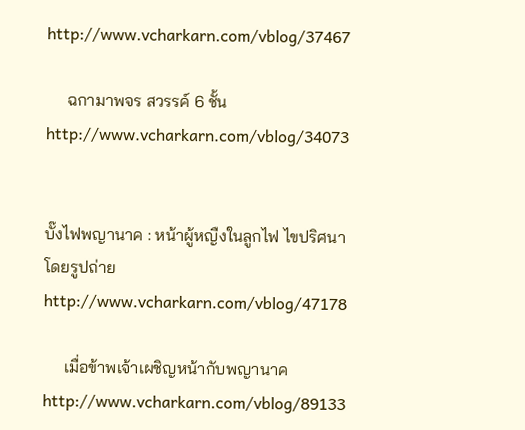http://www.vcharkarn.com/vblog/37467

     ฉกามาพจร สวรรค์ 6 ชั้น  http://www.vcharkarn.com/vblog/34073


บั๊งไฟพญานาค : หน้าผู้หญืงในลูกไฟ ไขปริศนาโดยรูปถ่าย  http://www.vcharkarn.com/vblog/47178

     เมื่อข้าพเจ้าเผชิญหน้ากับพญานาค http://www.vcharkarn.com/vblog/89133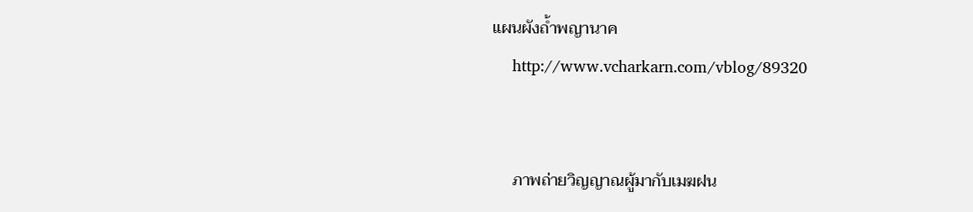แผนผังถ้ำพญานาค
    http://www.vcharkarn.com/vblog/89320


     ภาพถ่ายวิญญาณผู้มากับเมฆฝน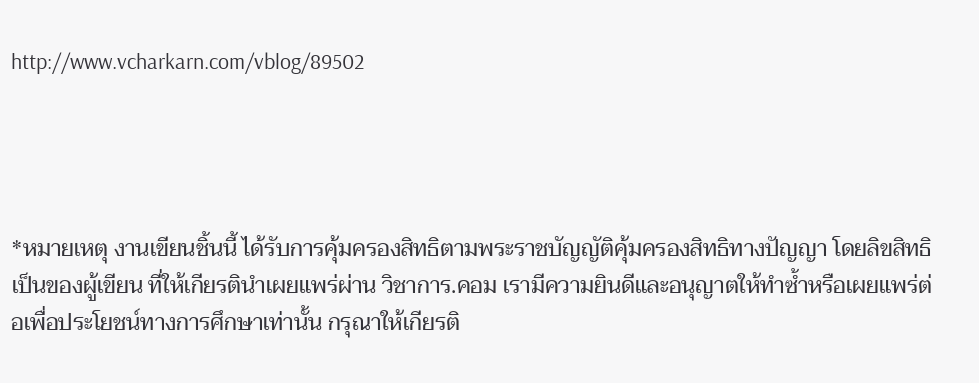http://www.vcharkarn.com/vblog/89502




*หมายเหตุ งานเขียนชิ้นนี้ ได้รับการคุ้มครองสิทธิตามพระราชบัญญัติคุ้มครองสิทธิทางปัญญา โดยลิขสิทธิเป็นของผู้เขียน ที่ให้เกียรตินำเผยแพร่ผ่าน วิชาการ.คอม เรามีความยินดีและอนุญาตให้ทำซ้ำหรือเผยแพร่ต่อเพื่อประโยชน์ทางการศึกษาเท่านั้น กรุณาให้เกียรติ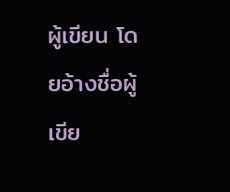ผู้เขียน โดยอ้างชื่อผู้เขีย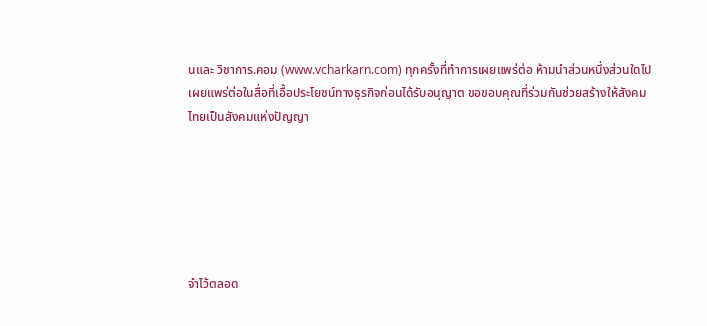นและ วิชาการ.คอม (www.vcharkarn.com) ทุกครั้งที่ทำการเผยแพร่ต่อ ห้ามนำส่วนหนึ่งส่วนใดไปเผยแพร่ต่อในสื่อที่เอื้อประโยชน์ทางธุรกิจก่อนได้รับอนุญาต ขอขอบคุณที่ร่วมกันช่วยสร้างให้สังคมไทยเป็นสังคมแห่งปัญญา






จำไว้ตลอด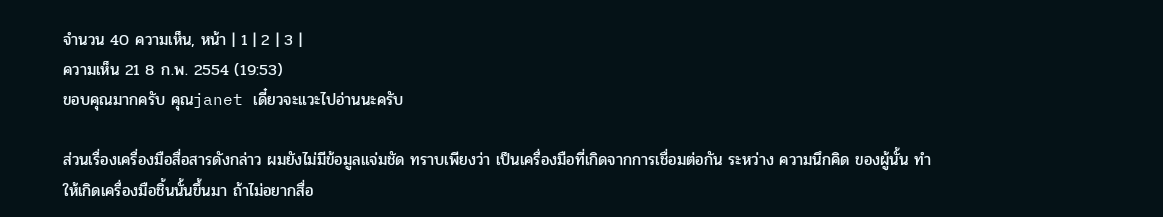จำนวน 40 ความเห็น, หน้า | 1 | 2 | 3 |
ความเห็น 21 8 ก.พ. 2554 (19:53)
ขอบคุณมากครับ คุณjanet เดี๋ยวจะแวะไปอ่านนะครับ

ส่วนเรื่องเครื่องมือสื่อสารดังกล่าว ผมยังไม่มีข้อมูลแจ่มชัด ทราบเพียงว่า เป็นเครื่องมือที่เกิดจากการเชื่อมต่อกัน ระหว่าง ความนึกคิด ของผู้นั้น ทำให้เกิดเครื่องมือชิ้นนั้นขึ้นมา ถ้าไม่อยากสื่อ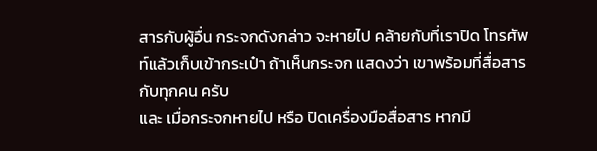สารกับผู้อื่น กระจกดังกล่าว จะหายไป คล้ายกับที่เราปิด โทรศัพท์แล้วเก็บเข้ากระเป๋า ถ้าเห็นกระจก แสดงว่า เขาพร้อมที่สื่อสารกับทุกคน ครับ
และ เมื่อกระจกหายไป หรือ ปิดเครื่องมือสื่อสาร หากมี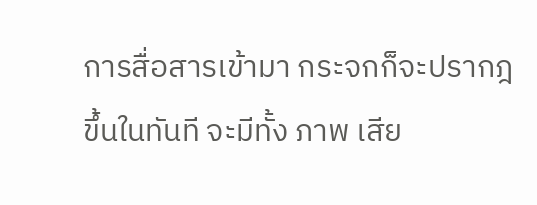การสื่อสารเข้ามา กระจกก็จะปรากฎขึ้นในทันที จะมีทั้ง ภาพ เสีย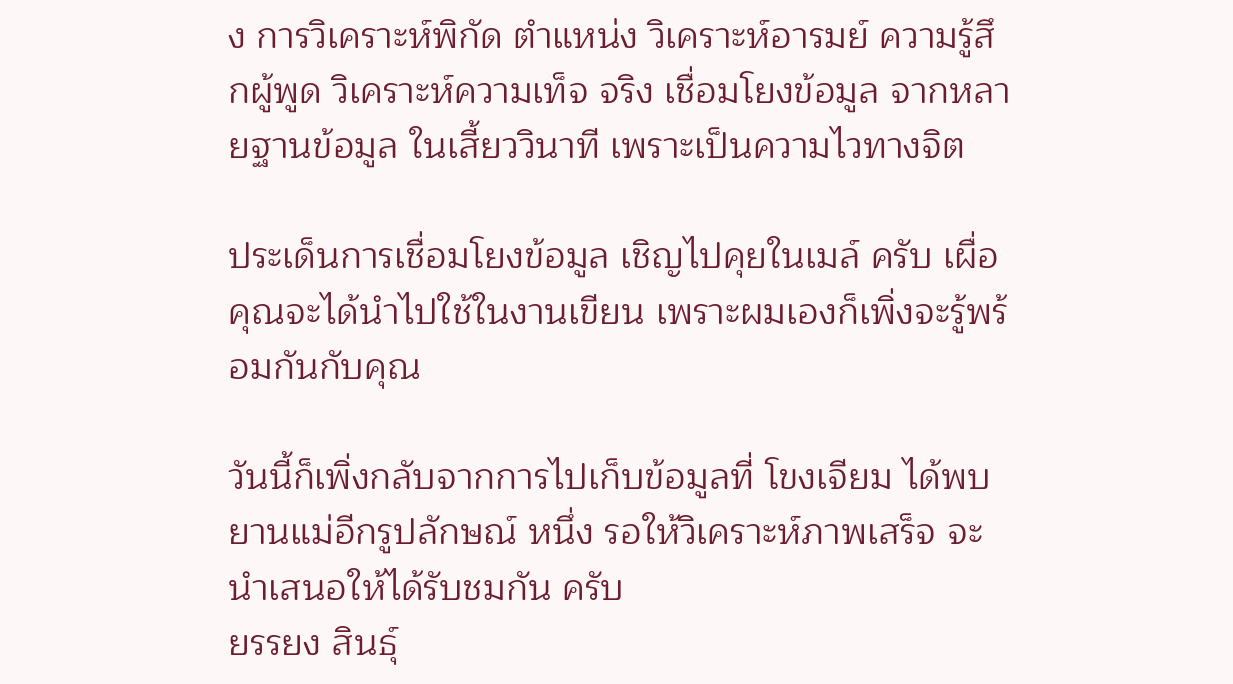ง การวิเคราะห์พิกัด ตำแหน่ง วิเคราะห์อารมย์ ความรู้สึกผู้พูด วิเคราะห์ความเท็จ จริง เชื่อมโยงข้อมูล จากหลายฐานข้อมูล ในเสี้ยววินาที เพราะเป็นความไวทางจิต

ประเด็นการเชื่อมโยงข้อมูล เชิญไปคุยในเมล์ ครับ เผื่อ คุณจะได้นำไปใช้ในงานเขียน เพราะผมเองก็เพิ่งจะรู้พร้อมกันกับคุณ

วันนี้ก็เพิ่งกลับจากการไปเก็บข้อมูลที่ โขงเจียม ได้พบ ยานแม่อีกรูปลักษณ์ หนึ่ง รอให้วิเคราะห์ภาพเสร็จ จะนำเสนอให้ได้รับชมกัน ครับ
ยรรยง สินธุ์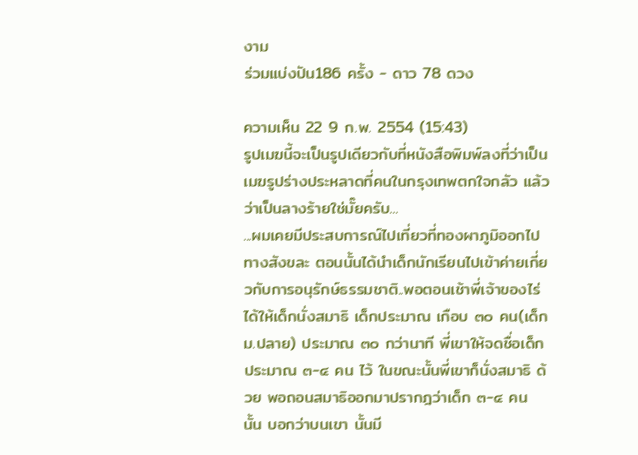งาม
ร่วมแบ่งปัน186 ครั้ง - ดาว 78 ดวง

ความเห็น 22 9 ก.พ. 2554 (15:43)
รูปเมฆนี้จะเป็นรูปเดียวกับที่หนังสือพิมพ์ลงที่ว่าเป็นเมฆรูปร่างประหลาดที่คนในกรุงเทพตกใจกลัว แล้วว่าเป็นลางร้ายใช่มั๊ยครับ...
...ผมเคยมีประสบการณ์ไปเที่ยวที่ทองผาภูมิออกไปทางสังขละ ตอนนั้นได้นำเด็กนักเรียนไปเข้าค่ายเกี่ยวกับการอนุรักษ์ธรรมชาติ..พอตอนเช้าพี่เจ้าของไร่ได้ให้เด็กนั่งสมาธิ เด็กประมาณ เกือบ ๓๐ คน(เด็กม.ปลาย) ประมาณ ๓๐ กว่านาที พี่เขาให้จดชื่อเด็กประมาณ ๓-๔ คน ไว้ ในขณะนั้นพี่เขาก็นั่งสมาธิ ด้วย พอถอนสมาธิออกมาปรากฎว่าเด็ก ๓-๔ คน นั้น บอกว่าบนเขา นั้นมี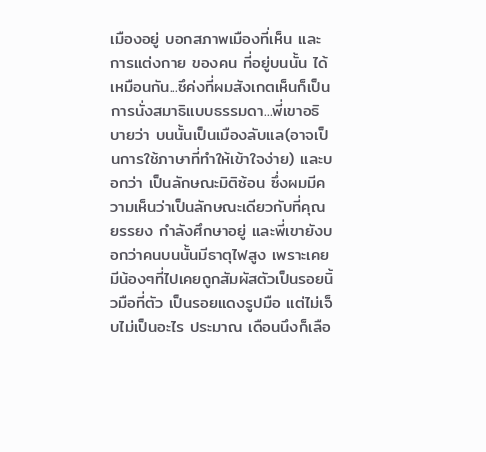เมืองอยู่ บอกสภาพเมืองที่เห็น และการแต่งกาย ของคน ที่อยู่บนนั้น ได้เหมือนกัน...ซึค่งที่ผมสังเกตเห็นก็เป็นการนั่งสมาธิแบบธรรมดา...พี่เขาอธิบายว่า บนนั้นเป็นเมืองลับแล(อาจเป็นการใช้ภาษาที่ทำให้เข้าใจง่าย) และบอกว่า เป็นลักษณะมิติซ้อน ซึ่งผมมีความเห็นว่าเป็นลักษณะเดียวกับที่คุณยรรยง กำลังศึกษาอยู่ และพี่เขายังบอกว่าคนบนนั้นมีธาตุไฟสูง เพราะเคยมีน้องๆที่ไปเคยถูกสัมผัสตัวเป็นรอยนิ้วมือที่ตัว เป็นรอยแดงรูปมือ แต่ไม่เจ็บไม่เป็นอะไร ประมาณ เดือนนึงก็เลือ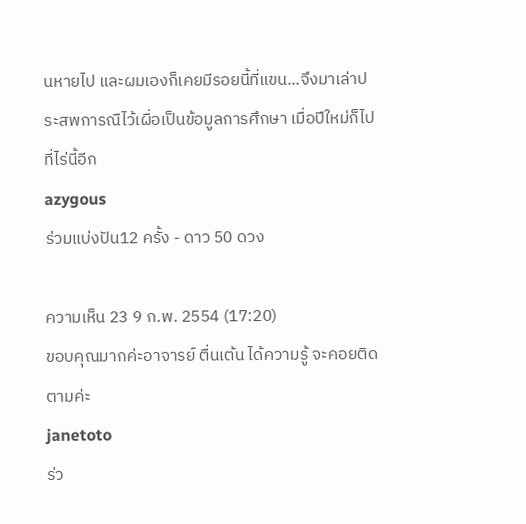นหายไป และผมเองก็เคยมีรอยนี้ที่แขน...จึงมาเล่าประสพการณืไว้เผื่อเป็นข้อมูลการศึกษา เมื่อปีใหม่ก็ไปที่ไร่นี้อีก
azygous
ร่วมแบ่งปัน12 ครั้ง - ดาว 50 ดวง

ความเห็น 23 9 ก.พ. 2554 (17:20)
ขอบคุณมากค่ะอาจารย์ ตื่นเต้น ได้ความรู้ จะคอยติดตามค่ะ
janetoto
ร่ว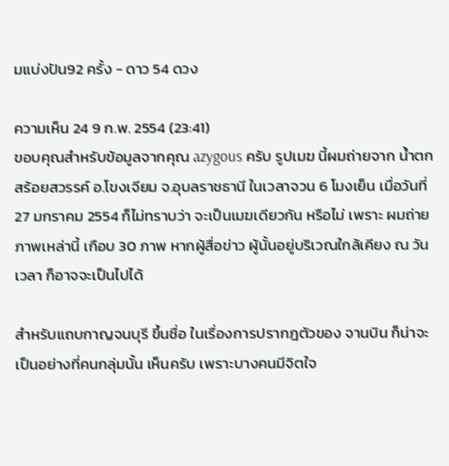มแบ่งปัน92 ครั้ง - ดาว 54 ดวง

ความเห็น 24 9 ก.พ. 2554 (23:41)
ขอบคุณสำหรับข้อมูลจากคุณ azygous ครับ รูปเมฆ นี้ผมถ่ายจาก น้ำตกสร้อยสวรรค์ อ.โขงเจียม จ.อุบลราชธานี ในเวลาจวน 6 โมงเย็น เมื่อวันที่ 27 มกราคม 2554 ก็ไม่ทราบว่า จะเป็นเมฆเดียวกัน หรือไม่ เพราะ ผมถ่ายภาพเหล่านี้ เกือบ 30 ภาพ หากผู้สื่อข่าว ผู้นั้นอยู่บริเวณใกล้เคียง ณ วัน เวลา ก็อาจจะเป็นไปได้

สำหรับแถบกาญจนบุรี ขึ้นชื่อ ในเรื่องการปรากฎตัวของ จานบิน ก็น่าจะเป็นอย่างที่คนกลุ่มนั้น เห็นครับ เพราะบางคนมีจิตใจ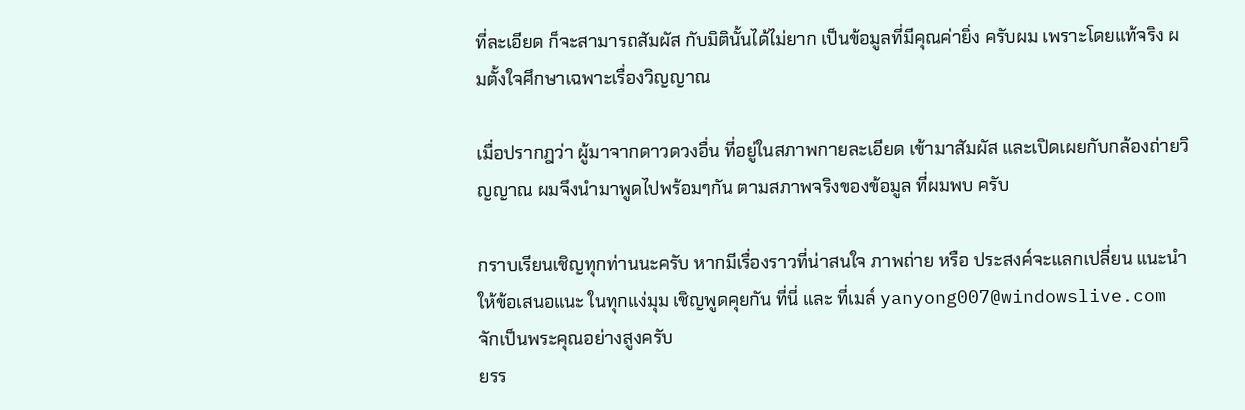ที่ละเอียด ก็จะสามารถสัมผัส กับมิตินั้นได้ไม่ยาก เป็นข้อมูลที่มีคุณค่ายิ่ง ครับผม เพราะโดยแท้จริง ผมตั้งใจศึกษาเฉพาะเรื่องวิญญาณ

เมื่อปรากฎว่า ผู้มาจากดาวดวงอื่น ที่อยู่ในสภาพกายละเอียด เข้ามาสัมผัส และเปิดเผยกับกล้องถ่ายวิญญาณ ผมจึงนำมาพูดไปพร้อมๆกัน ตามสภาพจริงของข้อมูล ที่ผมพบ ครับ

กราบเรียนเชิญทุกท่านนะครับ หากมีเรื่องราวที่น่าสนใจ ภาพถ่าย หรือ ประสงค์จะแลกเปลี่ยน แนะนำ ให้ข้อเสนอแนะ ในทุกแง่มุม เชิญพูดคุยกัน ที่นี่ และ ที่เมล์ yanyong007@windowslive.com จักเป็นพระคุณอย่างสูงครับ
ยรร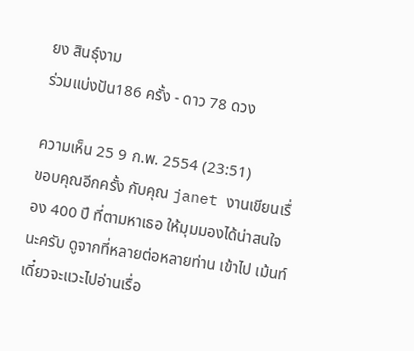ยง สินธุ์งาม
ร่วมแบ่งปัน186 ครั้ง - ดาว 78 ดวง

ความเห็น 25 9 ก.พ. 2554 (23:51)
ขอบคุณอีกครั้ง กับคุณ janet งานเขียนเรื่อง 400 ปี ที่ตามหาเธอ ให้มุมมองได้น่าสนใจ นะครับ ดูจากที่หลายต่อหลายท่าน เข้าไป เม้นท์ เดี๋ยวจะแวะไปอ่านเรื่อ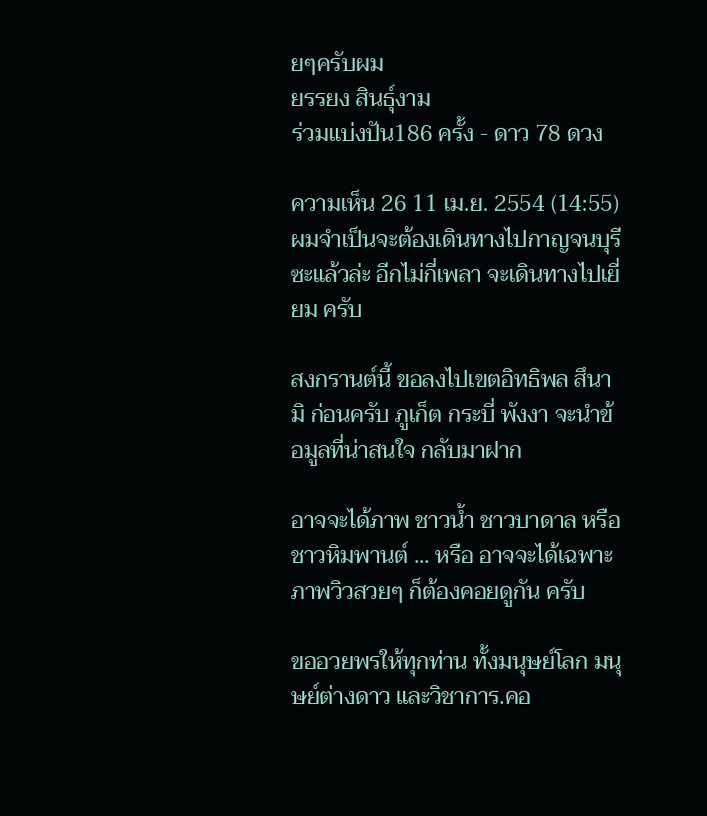ยๆครับผม
ยรรยง สินธุ์งาม
ร่วมแบ่งปัน186 ครั้ง - ดาว 78 ดวง

ความเห็น 26 11 เม.ย. 2554 (14:55)
ผมจำเป็นจะต้องเดินทางไปกาญจนบุรี ซะแล้วล่ะ อีกไม่กี่เพลา จะเดินทางไปเยี่ยม ครับ

สงกรานต์นี้ ขอลงไปเขตอิทธิพล สึนามิ ก่อนครับ ภูเก็ต กระบี่ พังงา จะนำข้อมูลที่น่าสนใจ กลับมาฝาก

อาจจะได้ภาพ ชาวน้ำ ชาวบาดาล หรือ ชาวหิมพานต์ ... หรือ อาจจะได้เฉพาะภาพวิวสวยๆ ก็ต้องคอยดูกัน ครับ

ขออวยพรให้ทุกท่าน ทั้งมนุษย์โลก มนุษย์ต่างดาว และวิชาการ.คอ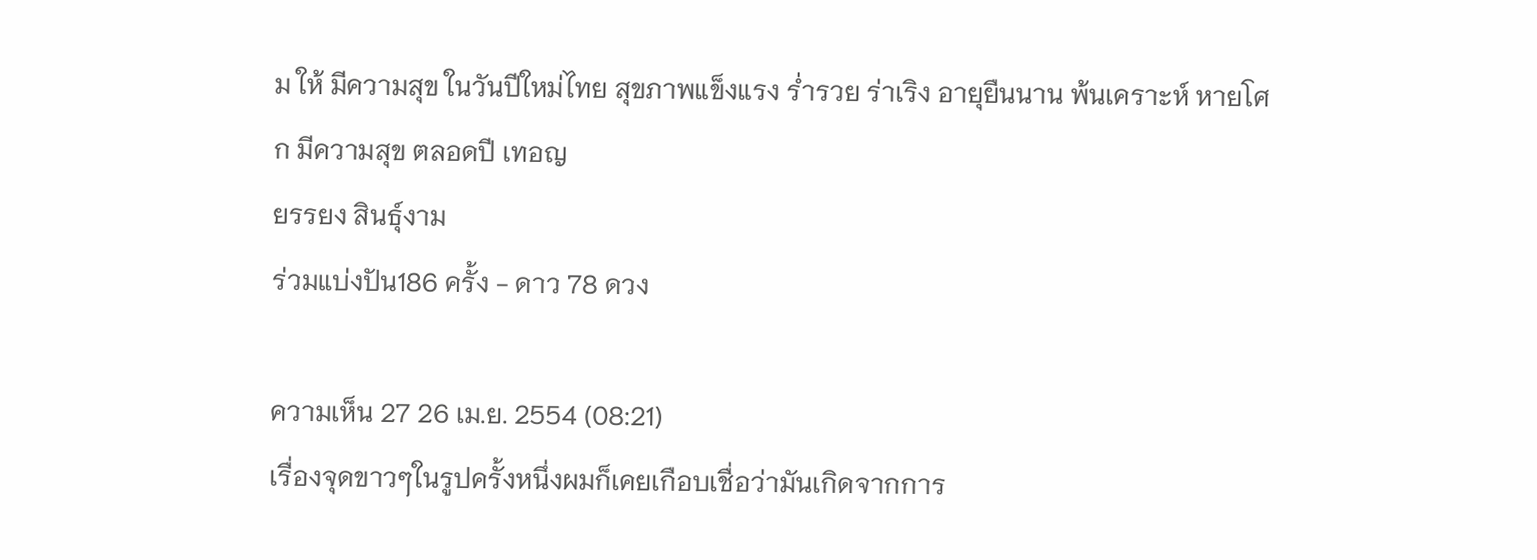ม ให้ มีความสุข ในวันปีใหม่ไทย สุขภาพแข็งแรง ร่ำรวย ร่าเริง อายุยืนนาน พ้นเคราะห์ หายโศก มีความสุข ตลอดปี เทอญ
ยรรยง สินธุ์งาม
ร่วมแบ่งปัน186 ครั้ง - ดาว 78 ดวง

ความเห็น 27 26 เม.ย. 2554 (08:21)
เรื่องจุดขาวๆในรูปครั้งหนึ่งผมก็เคยเกือบเชื่อว่ามันเกิดจากการ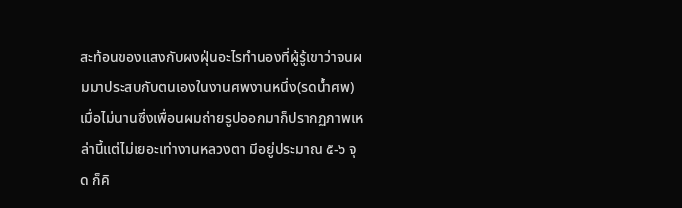สะท้อนของแสงกับผงฝุ่นอะไรทำนองที่ผู้รู้เขาว่าจนผมมาประสบกับตนเองในงานศพงานหนึ่ง(รดน้ำศพ)เมื่อไม่นานซึ่งเพื่อนผมถ่ายรูปออกมาก็ปรากฏภาพเหล่านี้แต่ไม่เยอะเท่างานหลวงตา มีอยู่ประมาณ ๕-๖ จุด ก็คิ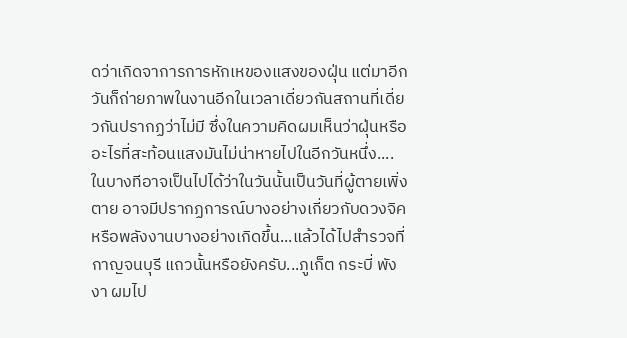ดว่าเกิดจาการการหักเหของแสงของฝุ่น แต่มาอีกวันก็ถ่ายภาพในงานอีกในเวลาเดี่ยวกันสถานที่เดี่ยวกันปรากฏว่าไม่มี ซึ่งในความคิดผมเห็นว่าฝุ่นหรืออะไรที่สะท้อนแสงมันไม่น่าหายไปในอีกวันหนึ่ง....ในบางทีอาจเป็นไปได้ว่าในวันนั้นเป็นวันที่ผู้ตายเพิ่งตาย อาจมีปรากฏการณ์บางอย่างเกี่ยวกับดวงจิคหรือพลังงานบางอย่างเกิดขึ้น...แล้วได้ไปสำรวจที่กาญจนบุรี แถวนั้นหรือยังครับ...ภูเก็ต กระบี่ พังงา ผมไป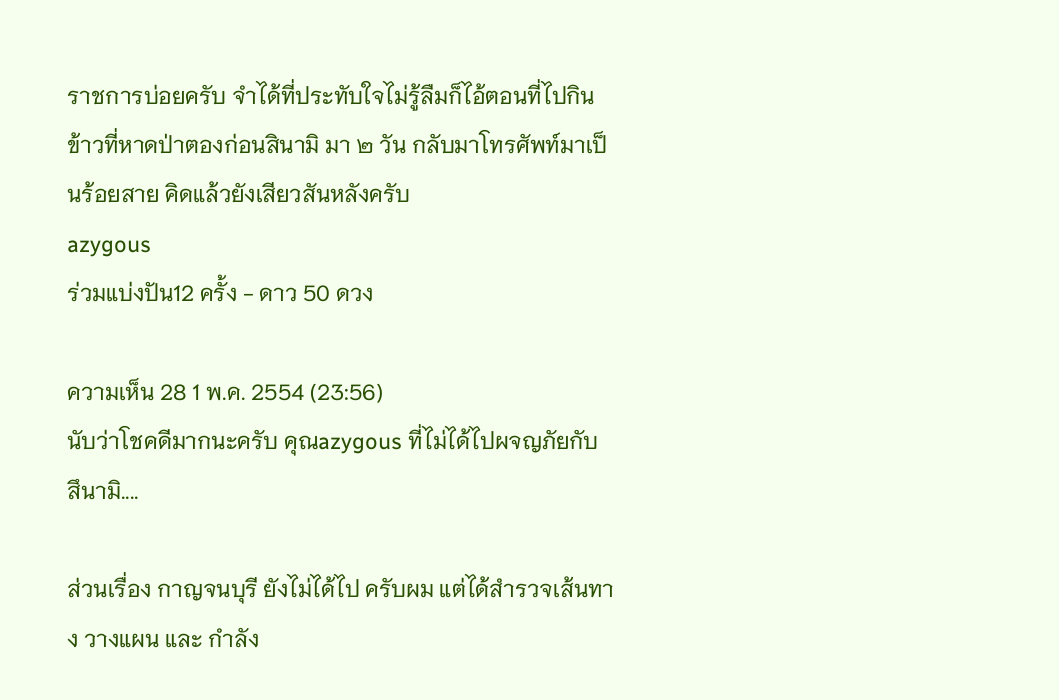ราชการบ่อยครับ จำได้ที่ประทับใจไม่รู้ลืมก็ไอ้ตอนที่ไปกินข้าวที่หาดป่าตองก่อนสินามิ มา ๒ วัน กลับมาโทรศัพท์มาเป็นร้อยสาย คิดแล้วยังเสียวสันหลังครับ
azygous
ร่วมแบ่งปัน12 ครั้ง - ดาว 50 ดวง

ความเห็น 28 1 พ.ค. 2554 (23:56)
นับว่าโชคดีมากนะครับ คุณazygous ที่ไม่ได้ไปผจญภัยกับ สึนามิ....

ส่วนเรื่อง กาญจนบุรี ยังไม่ได้ไป ครับผม แต่ได้สำรวจเส้นทาง วางแผน และ กำลัง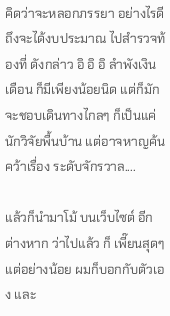คิดว่าจะหลอกภรรยา อย่างไรดี ถึงจะได้งบประมาณ ไปสำรวจท้องที่ ดังกล่าว อิ อิ อิ ลำพังเงินเดือน ก็มีเพียงน้อยนิด แต่ก็มักจะชอบเดินทางไกลๆ ก็เป็นแค่นักวิจัยพื้นบ้าน แต่อาจหาญค้นคว้าเรื่อง ระดับจักรวาล....

แล้วก็นำมาโม้ บนเว็บไซต์ อีกต่างหาก ว่าไปแล้ว ก็ เพี๊ยนสุดๆ แต่อย่างน้อย ผมก็บอกกับตัวเอง และ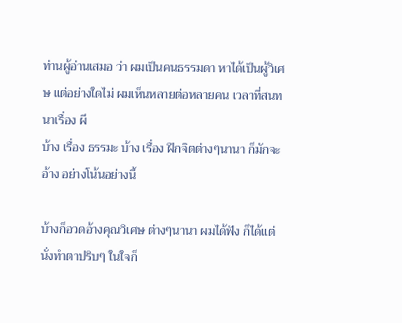ท่านผู้อ่านเสมอ ว่า ผมเป็นคนธรรมดา หาได้เป็นผู้วิเศษ แต่อย่างใดไม่ ผมเห็นหลายต่อหลายคน เวลาที่สนทนาเรื่อง ผี
บ้าง เรื่อง ธรรมะ บ้าง เรื่อง ฝึกจิตต่างๆนานา ก็มักจะอ้าง อย่างโน้นอย่างนี้

บ้างก็อวดอ้างคุณวิเศษ ต่างๆนานา ผมได้ฟัง ก็ได้แต่นั่งทำตาปริบๆ ในใจก็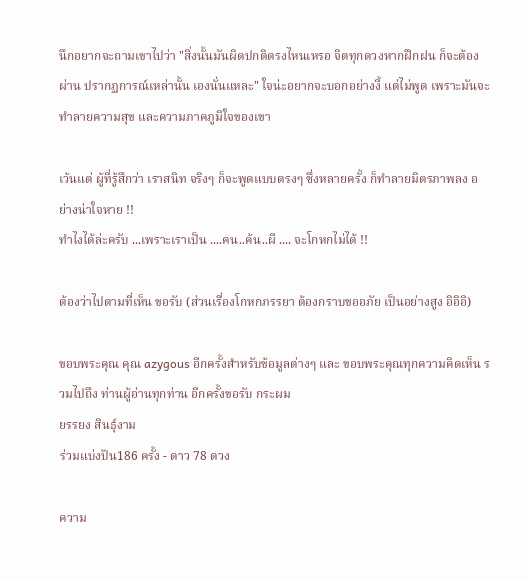นึกอยากจะถามเขาไปว่า "สิ่งนั้นมันผิดปกติตรงไหนเหรอ จิตทุกดวงหากฝึกฝน ก็จะต้องผ่าน ปรากฏการณ์เหล่านั้น เองนั่นแหละ" ใจน่ะอยากจะบอกอย่างงี้ แต่ไม่พูด เพราะมันจะทำลายความสุข และความภาคภูมิใจของเขา

เว้นแต่ ผู้ที่รู้สึกว่า เราสนิท จริงๆ ก็จะพูดแบบตรงๆ ซึ่งหลายครั้ง ก็ทำลายมิตรภาพลง อย่างน่าใจหาย !!
ทำไงได้ล่ะครับ ...เพราะเราเป็น ....ฅน..ค้น..ผี .... จะโกหกไม่ได้ !!

ต้องว่าไปตามที่เห็น ขอรับ (ส่วนเรื่องโกหกภรรยา ต้องกราบขออภัย เป็นอย่างสูง อิอิอิ)

ขอบพระคุณ คุณ azygous อีกครั้งสำหรับข้อมูลต่างๆ และ ขอบพระคุณทุกความคิดเห็น รวมไปถึง ท่านผู้อ่านทุกท่าน อีกครั้งขอรับ กระผม
ยรรยง สินธุ์งาม
ร่วมแบ่งปัน186 ครั้ง - ดาว 78 ดวง

ความ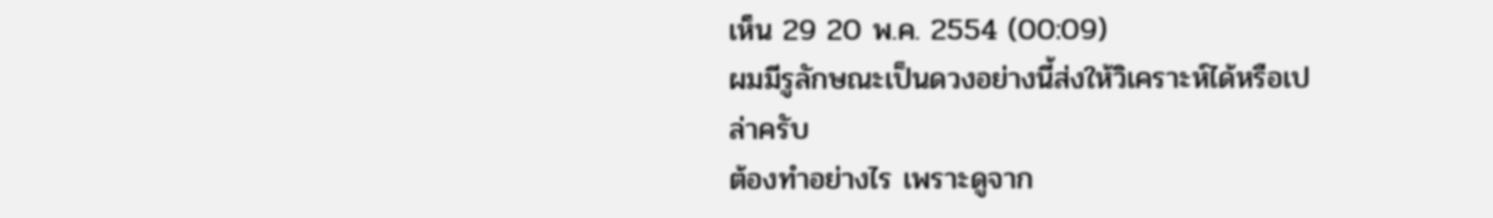เห็น 29 20 พ.ค. 2554 (00:09)
ผมมีรูลักษณะเป็นดวงอย่างนี้ส่งให้วิเคราะห์ได้หรือเปล่าครับ
ต้องทำอย่างไร เพราะดูจาก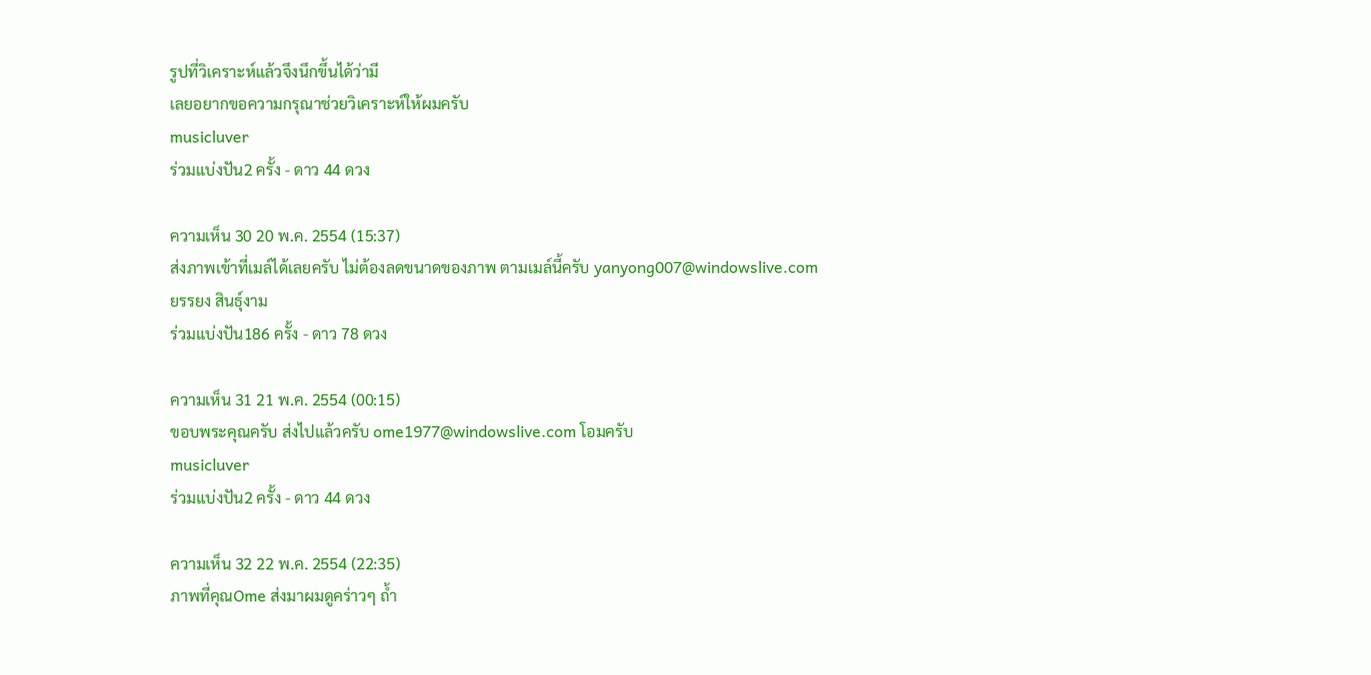รูปที่วิเคราะห์แล้วจึงนึกขึ้นได้ว่ามี
เลยอยากขอความกรุณาช่วยวิเคราะห์ให้ผมครับ
musicluver
ร่วมแบ่งปัน2 ครั้ง - ดาว 44 ดวง

ความเห็น 30 20 พ.ค. 2554 (15:37)
ส่งภาพเข้าที่เมล์ได้เลยครับ ไม่ต้องลดขนาดของภาพ ตามเมล์นี้ครับ yanyong007@windowslive.com
ยรรยง สินธุ์งาม
ร่วมแบ่งปัน186 ครั้ง - ดาว 78 ดวง

ความเห็น 31 21 พ.ค. 2554 (00:15)
ขอบพระคุณครับ ส่งไปแล้วครับ ome1977@windowslive.com โอมครับ
musicluver
ร่วมแบ่งปัน2 ครั้ง - ดาว 44 ดวง

ความเห็น 32 22 พ.ค. 2554 (22:35)
ภาพที่คุณOme ส่งมาผมดูคร่าวๆ ถ้ำ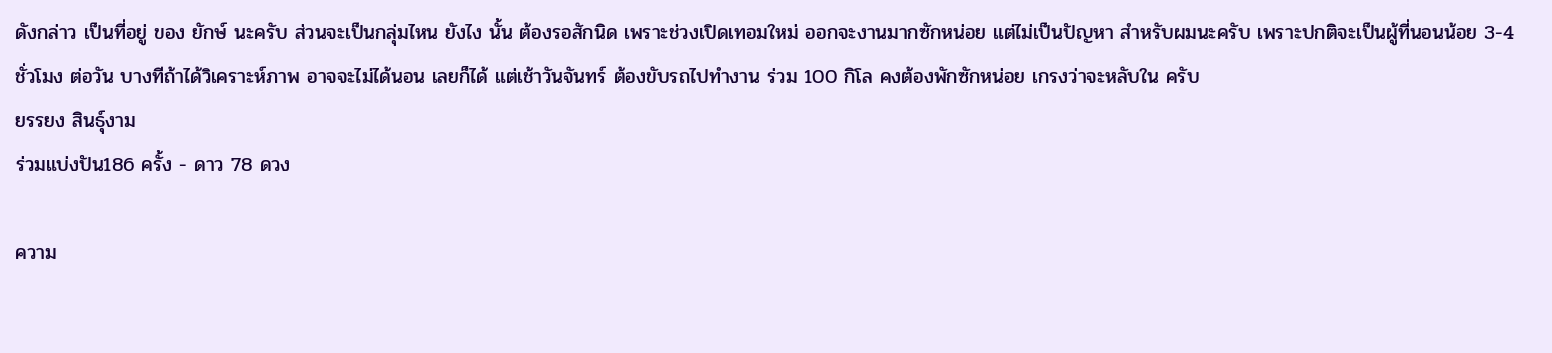ดังกล่าว เป็นที่อยู่ ของ ยักษ์ นะครับ ส่วนจะเป็นกลุ่มไหน ยังไง นั้น ต้องรอสักนิด เพราะช่วงเปิดเทอมใหม่ ออกจะงานมากซักหน่อย แต่ไม่เป็นปัญหา สำหรับผมนะครับ เพราะปกติจะเป็นผู้ที่นอนน้อย 3-4 ชั่วโมง ต่อวัน บางทีถ้าได้วิเคราะห์ภาพ อาจจะไม่ได้นอน เลยก็ได้ แต่เช้าวันจันทร์ ต้องขับรถไปทำงาน ร่วม 100 กิโล คงต้องพักซักหน่อย เกรงว่าจะหลับใน ครับ
ยรรยง สินธุ์งาม
ร่วมแบ่งปัน186 ครั้ง - ดาว 78 ดวง

ความ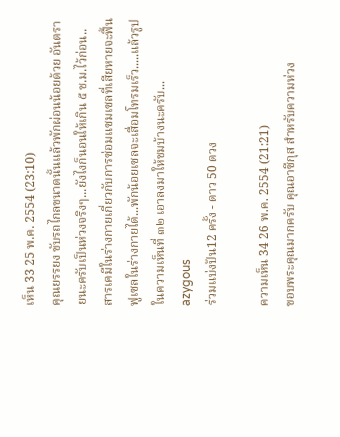เห็น 33 25 พ.ค. 2554 (23:10)
คุณยรรยง ขับรถไกลขนาดนั้นแล้วพักผ่อนน้อยด้วย อันตรายนะครับเป็นห่วงจริงๆ...ยังไงก็นอนให้เกิน ๕ ช.ม.ไว้ก่อน..สารเคมีในร่างกายเกี่ยวกับการซ่อมแซมเซลที่เสียหายจะฟื้นฟูเซลในร่างกายได้...พักน้อยเซลจะเสื่อมโทรมเร็ว.....แล้วรูปในความเห็นที่ ๓๒ เอาลงมาให้ชมบ้างนะครับ...
azygous
ร่วมแบ่งปัน12 ครั้ง - ดาว 50 ดวง

ความเห็น 34 26 พ.ค. 2554 (21:21)
ขอบพระคุณมากครับ คุณอาซีกุส สำหรับความห่วง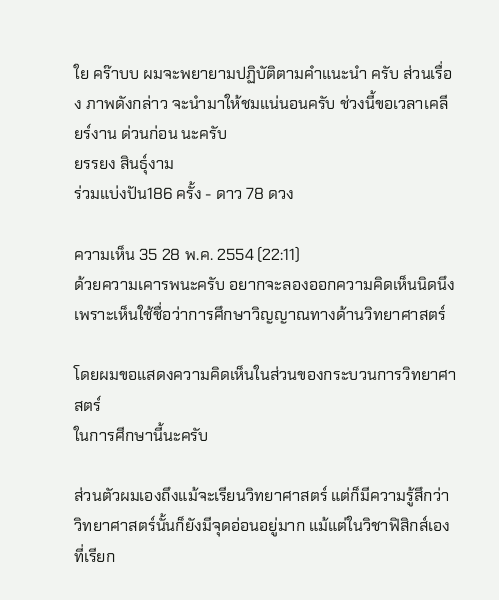ใย คร๊าบบ ผมจะพยายามปฏิบัติตามคำแนะนำ ครับ ส่วนเรื่อง ภาพดังกล่าว จะนำมาให้ชมแน่นอนครับ ช่วงนี้ขอเวลาเคลียร์งาน ด่วนก่อน นะครับ
ยรรยง สินธุ์งาม
ร่วมแบ่งปัน186 ครั้ง - ดาว 78 ดวง

ความเห็น 35 28 พ.ค. 2554 (22:11)
ด้วยความเคารพนะครับ อยากจะลองออกความคิดเห็นนิดนึง
เพราะเห็นใช้ชื่อว่าการศึกษาวิญญาณทางด้านวิทยาศาสตร์

โดยผมขอแสดงความคิดเห็นในส่วนของกระบวนการวิทยาศาสตร์
ในการศีกษานี้นะครับ

ส่วนตัวผมเองถึงแม้จะเรียนวิทยาศาสตร์ แต่ก็มีความรู้สึกว่า
วิทยาศาสตร์นั้นก็ยังมีจุดอ่อนอยู่มาก แม้แต่ในวิชาฟิสิกส์เองที่เรียก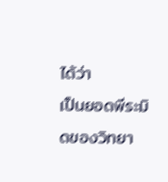ได้ว่า
เป็นยอดพีระมิดของวิทยา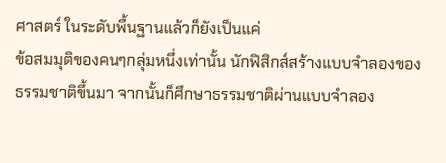ศาสตร์ ในระดับพื้นฐานแล้วก็ยังเป็นแค่
ข้อสมมุติของคนๆกลุ่มหนึ่งเท่านั้น นักฟิสิกส์สร้างแบบจำลองของ
ธรรมชาติขึ้นมา จากนั้นก็ศึกษาธรรมชาติผ่านแบบจำลอง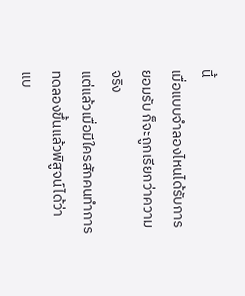นี้
เมื่อแบบจำลองไหนได้รับการยอมรับ ก็จะถูกเรียกว่าความจริง
แต่แล้วเมื่อมีใครสักคนทำการทดลองขึ้นแล้วพิสูจน์ได้ว่า
แบ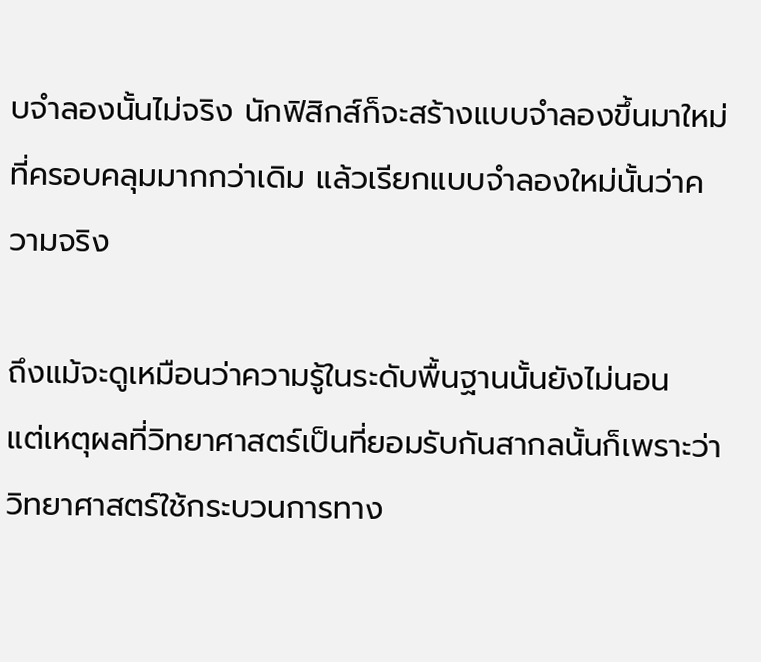บจำลองนั้นไม่จริง นักฟิสิกส์ก็จะสร้างแบบจำลองขึ้นมาใหม่
ที่ครอบคลุมมากกว่าเดิม แล้วเรียกแบบจำลองใหม่นั้นว่าความจริง

ถึงแม้จะดูเหมือนว่าความรู้ในระดับพื้นฐานนั้นยังไม่นอน
แต่เหตุผลที่วิทยาศาสตร์เป็นที่ยอมรับกันสากลนั้นก็เพราะว่า
วิทยาศาสตร์ใช้กระบวนการทาง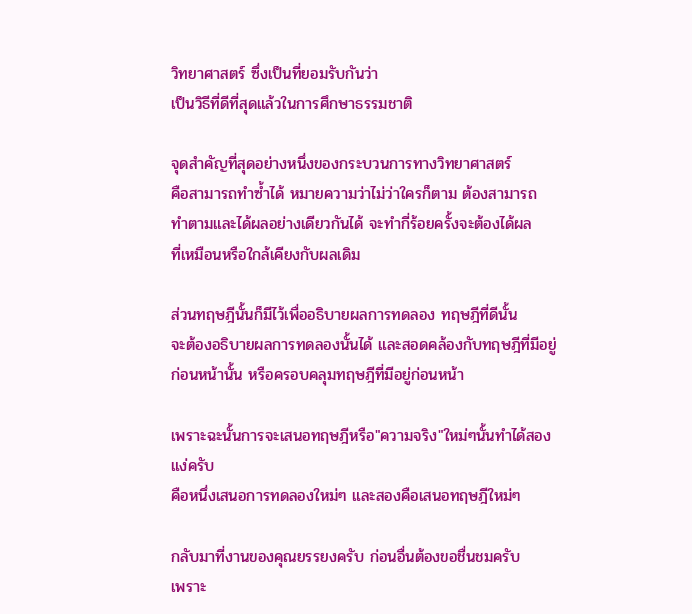วิทยาศาสตร์ ซึ่งเป็นที่ยอมรับกันว่า
เป็นวิธีที่ดีที่สุดแล้วในการศึกษาธรรมชาติ

จุดสำคัญที่สุดอย่างหนึ่งของกระบวนการทางวิทยาศาสตร์
คือสามารถทำซ้ำได้ หมายความว่าไม่ว่าใครก็ตาม ต้องสามารถ
ทำตามและได้ผลอย่างเดียวกันได้ จะทำกี่ร้อยครั้งจะต้องได้ผล
ที่เหมือนหรือใกล้เคียงกับผลเดิม

ส่วนทฤษฎีนั้นก็มีไว้เพื่ออธิบายผลการทดลอง ทฤษฎีที่ดีนั้น
จะต้องอธิบายผลการทดลองนั้นได้ และสอดคล้องกับทฤษฎีที่มีอยู่
ก่อนหน้านั้น หรือครอบคลุมทฤษฎีที่มีอยู่ก่อนหน้า

เพราะฉะนั้นการจะเสนอทฤษฎีหรือ"ความจริง"ใหม่ๆนั้นทำได้สองแง่ครับ
คือหนึ่งเสนอการทดลองใหม่ๆ และสองคือเสนอทฤษฎีใหม่ๆ

กลับมาที่งานของคุณยรรยงครับ ก่อนอื่นต้องขอชื่นชมครับ
เพราะ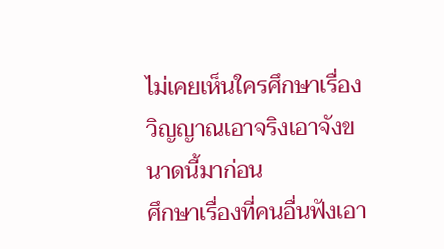ไม่เคยเห็นใครศึกษาเรื่องวิญญาณเอาจริงเอาจังขนาดนี้มาก่อน
ศึกษาเรื่องที่คนอื่นฟังเอา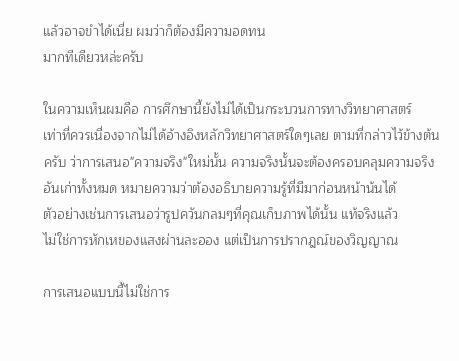แล้วอาจขำได้เนี่ย ผมว่าก็ต้องมีความอดทน
มากทีเดียวหล่ะครับ

ในความเห็นผมคือ การศึกษานี้ยังไม่ได้เป็นกระบวนการทางวิทยาศาสตร์
เท่าที่ควรเนื่องจากไม่ได้อ้างอิงหลักวิทยาศาสตร์ใดๆเลย ตามที่กล่าวไว้ข้างต้น
ครับ ว่าการเสนอ"ความจริง"ใหม่นั้น ความจริงนั้นจะต้องครอบคลุมความจริง
อันเก่าทั้งหมด หมายความว่าต้องอธิบายความรู้ที่มีมาก่อนหน้าน้นได้
ตัวอย่างเช่นการเสนอว่ารูปควันกลมๆที่คุณเก็บภาพได้นั้น แท้จริงแล้ว
ไม่ใช่การหักเหของแสงผ่านละออง แต่เป็นการปรากฎณ์ของวิญญาณ

การเสนอแบบนี้ไม่ใช่การ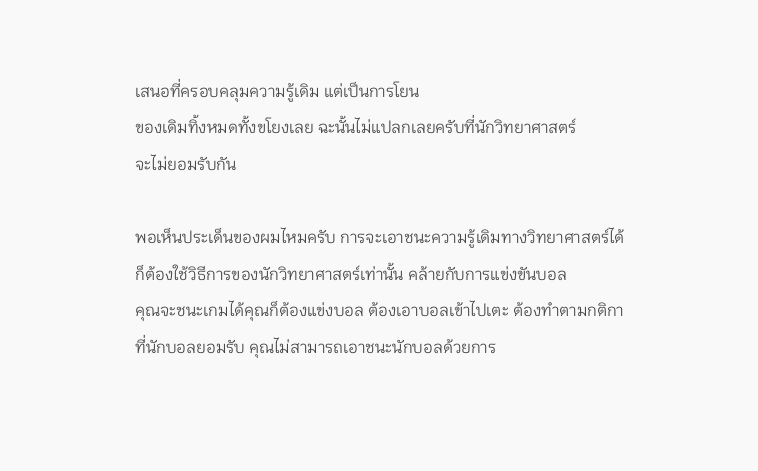เสนอที่ครอบคลุมความรู้เดิม แต่เป็นการโยน
ของเดิมทิ้งหมดทั้งขโยงเลย ฉะนั้นไม่แปลกเลยครับที่นักวิทยาศาสตร์
จะไม่ยอมรับกัน

พอเห็นประเด็นของผมไหมครับ การจะเอาชนะความรู้เดิมทางวิทยาศาสตร์ได้
ก็ต้องใช้วิธีการของนักวิทยาศาสตร์เท่านั้น คล้ายกับการแข่งขันบอล
คุณจะชนะเกมได้คุณก็ต้องแข่งบอล ต้องเอาบอลเข้าไปเตะ ต้องทำตามกติกา
ที่นักบอลยอมรับ คุณไม่สามารถเอาชนะนักบอลด้วยการ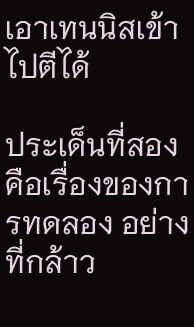เอาเทนนิสเข้าไปตีได้

ประเด็นที่สองคือเรื่องของการทดลอง อย่างที่กล้าว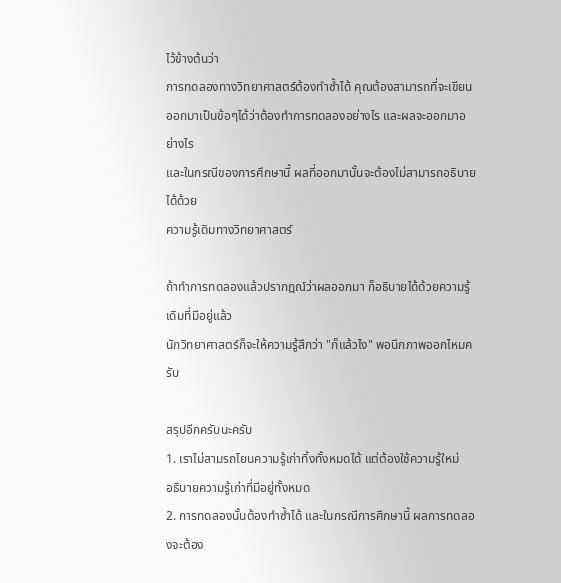ไว้ข้างต้นว่า
การทดลองทางวิทยาศาสตร์ต้องทำซ้ำได้ คุณต้องสามารถที่จะเขียน
ออกมาเป็นข้อๆได้ว่าต้องทำการทดลองอย่างไร และผลจะออกมาอย่างไร
และในกรณีของการศึกษานี้ ผลที่ออกมานั้นจะต้องไม่สามารถอธิบายได้ด้วย
ความรู้เดิมทางวิทยาศาสตร์

ถ้าทำการทดลองแล้วปรากฎณ์ว่าผลออกมา ก็อธิบายได้ด้วยความรู้เดิมที่มีอยู่แล้ว
นักวิทยาศาสตร์ก็จะให้ความรู้สึกว่า "ก็แล้วไง" พอนึกภาพออกไหมครับ

สรุปอีกครับนะครับ
1. เราไม่สามรถโยนความรู้เก่าทิ้งทั้งหมดได้ แต่ต้องใช้ความรู้ใหม่
อธิบายความรู้เก่าที่มีอยู่ทั้งหมด
2. การทดลองนั้นต้องทำซ้ำได้ และในกรณีการศึกษานี้ ผลการทดลองจะต้อง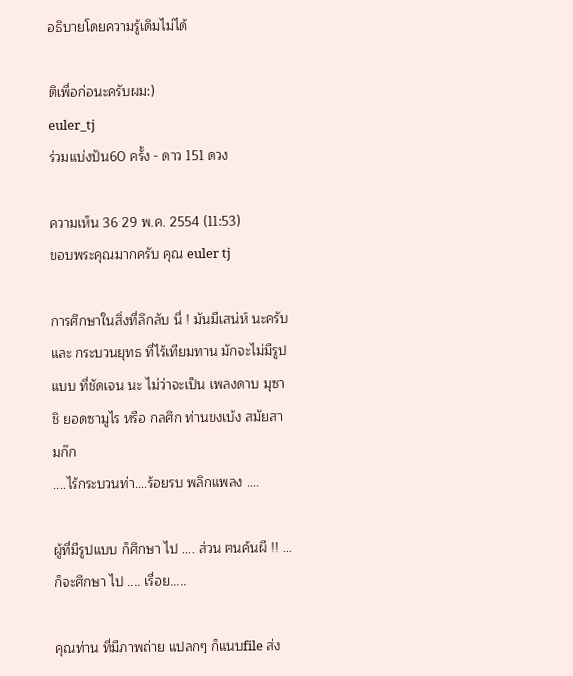อธิบายโดยความรู้เดิมไม่ได้

ติเพื่อก่อนะครับผม:)
euler_tj
ร่วมแบ่งปัน60 ครั้ง - ดาว 151 ดวง

ความเห็น 36 29 พ.ค. 2554 (11:53)
ขอบพระคุณมากครับ คุณ euler tj

การศึกษาในสิ่งที่ลึกลับ นี่ ! มันมีเสน่ห์ นะครับ และ กระบวนยุทธ ที่ไร้เทียมทาน มักจะไม่มีรูปแบบ ที่ชัดเจน นะ ไม่ว่าจะเป็น เพลงดาบ มุซาชิ ยอดซามูไร หรือ กลศึก ท่านขงเบ้ง สมัยสามก๊ก
....ไร้กระบวนท่า....ร้อยรบ พลิกแพลง ....

ผู้ที่มีรูปแบบ ก็ศึกษา ไป .... ส่วน ฅนค้นผี !! ...ก็จะศึกษา ไป .... เรื่อย.....

คุณท่าน ที่มีภาพถ่าย แปลกๆ ก็แนบfile ส่ง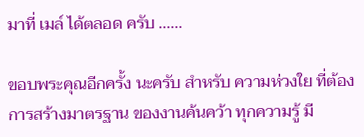มาที่ เมล์ ได้ตลอด ครับ ......

ขอบพระคุณอีกครั้ง นะครับ สำหรับ ความห่วงใย ที่ต้องการสร้างมาตรฐาน ของงานค้นคว้า ทุกความรู้ มี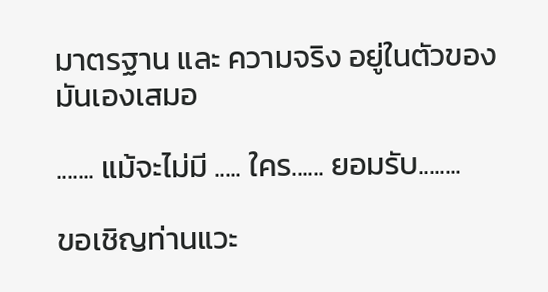มาตรฐาน และ ความจริง อยู่ในตัวของมันเองเสมอ

....... แม้จะไม่มี ..... ใคร...... ยอมรับ........

ขอเชิญท่านแวะ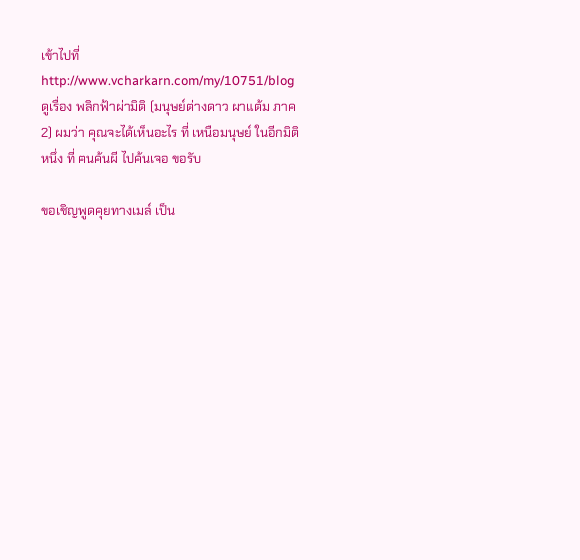เข้าไปที่ http://www.vcharkarn.com/my/10751/blog ดูเรื่อง พลิกฟ้าผ่ามิติ (มนุษย์ต่างดาว ผาแต้ม ภาค 2) ผมว่า คุณจะได้เห็นอะไร ที่ เหนือมนุษย์ ในอีกมิติ หนึ่ง ที่ ฅนค้นผี ไปค้นเจอ ขอรับ

ขอเชิญพูดคุยทางเมล์ เป็น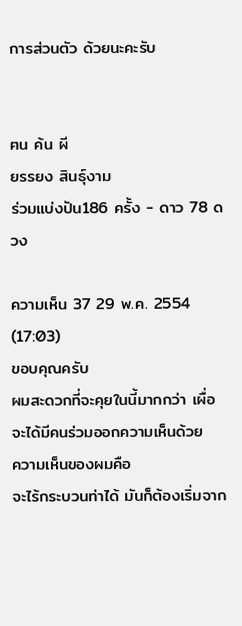การส่วนตัว ด้วยนะคะรับ


ฅน ค้น ผี
ยรรยง สินธุ์งาม
ร่วมแบ่งปัน186 ครั้ง - ดาว 78 ดวง

ความเห็น 37 29 พ.ค. 2554 (17:03)
ขอบคุณครับ
ผมสะดวกที่จะคุยในนี้มากกว่า เผื่อจะได้มีคนร่วมออกความเห็นด้วย
ความเห็นของผมคือ
จะไร้กระบวนท่าได้ มันก็ต้องเริ่มจาก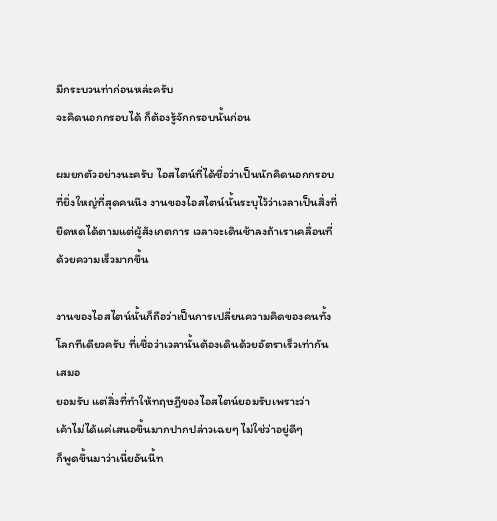มีกระบวนท่าก่อนหล่ะครับ
จะคิดนอกกรอบได้ ก็ต้องรู้จักกรอบนั้นก่อน

ผมยกตัวอย่างนะครับ ไอสไตน์ที่ได้ชื่อว่าเป็นนักคิดนอกกรอบ
ที่ยิ่งใหญ่ที่สุดคนนึง งานของไอสไตน์นั้นระบุไว้ว่าเวลาเป็นสิ่งที่
ยืดหดได้ตามแต่ผู้สังเกตการ เวลาจะเดินช้าลงถ้าเราเคลื่อนที่
ด้วยความเร็วมากขึ้น

งานของไอสไตน์นั้นก็ถือว่าเป็นการเปลี่ยนความคิดของคนทั้ง
โลกทีเดียวครับ ที่เชื่อว่าเวลานั้นต้องเดินด้วยอัตราเร็วเท่ากัน
เสมอ
ยอมรับ แต่สิ่งที่ทำให้ทฤษฎีของไอสไตน์ยอมรับเพราะว่า
เค้าไม่ได้แค่เสนอขึ้นมากปากปล่าวเฉยๆ ไม่ใช่ว่าอยู่ดีๆ
ก็พูดขึ้นมาว่าเนี่ยอันนี้ท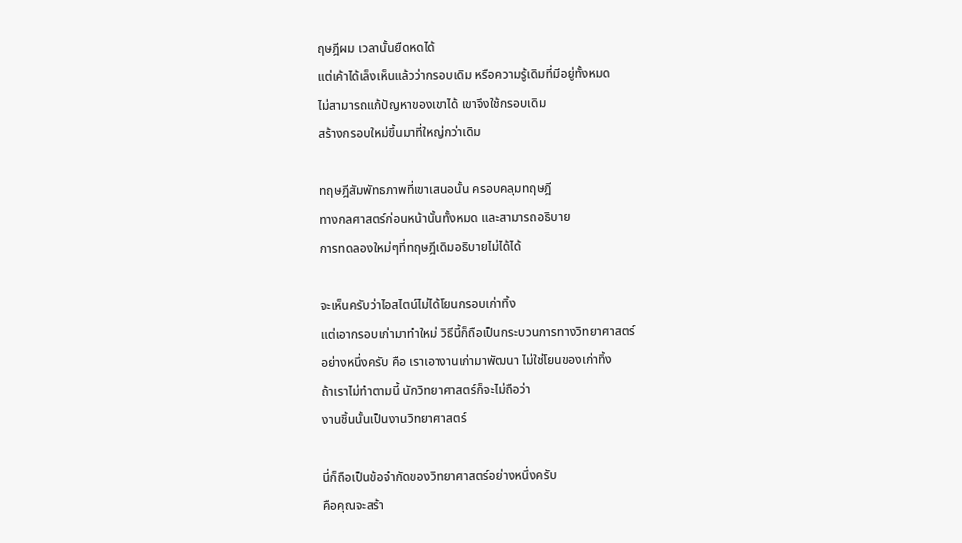ฤษฎีผม เวลานั้นยืดหดได้
แต่เค้าได้เล็งเห็นแล้วว่ากรอบเดิม หรือความรู้เดิมที่มีอยู่ทั้งหมด
ไม่สามารถแก้ปัญหาของเขาได้ เขาจึงใช้กรอบเดิม
สร้างกรอบใหม่ขึ้นมาที่ใหญ่กว่าเดิม

ทฤษฎีสัมพัทธภาพที่เขาเสนอนั้น ครอบคลุมทฤษฎี
ทางกลศาสตร์ก่อนหน้านั้นทั้งหมด และสามารถอธิบาย
การทดลองใหม่ๆที่ทฤษฎีเดิมอธิบายไม่ได้ได้

จะเห็นครับว่าไอสไตน์ไม่ได้โยนกรอบเก่าทิ้ง
แต่เอากรอบเก่ามาทำใหม่ วิธีนี้ก็ถือเป็นกระบวนการทางวิทยาศาสตร์
อย่างหนึ่งครับ คือ เราเอางานเก่ามาพัฒนา ไม่ใช่โยนของเก่าทิ้ง
ถ้าเราไม่ทำตามนี้ นักวิทยาศาสตร์ก็จะไม่ถือว่า
งานชิ้นนั้นเป็นงานวิทยาศาสตร์

นี่ก็ถือเป็นข้อจำกัดของวิทยาศาสตร์อย่างหนึ่งครับ
คือคุณจะสร้า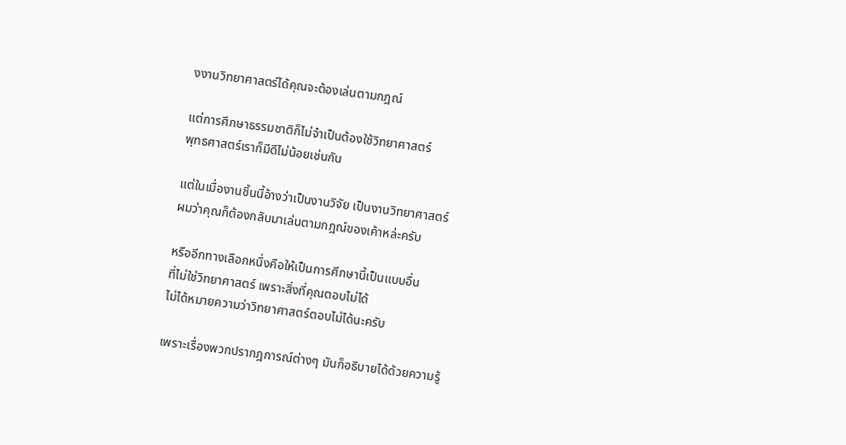งงานวิทยาศาสตร์ได้คุณจะต้องเล่นตามกฎณ์

แต่การศึกษาธรรมชาติก็ไม่จำเป็นต้องใช้วิทยาศาสตร์
พุทธศาสตร์เราก็มีดีไม่น้อยเช่นกัน

แต่ในเมื่องานชิ้นนี้อ้างว่าเป็นงานวิจัย เป็นงานวิทยาศาสตร์
ผมว่าคุณก็ต้องกลับมาเล่นตามกฎณ์ของเค้าหล่ะครับ

หรืออีกทางเลือกหนึ่งคือให้เป็นการศีกษานี้เป็นแบบอื่น
ที่ไม่ใช่วิทยาศาสตร์ เพราะสิ่งที่คุณตอบไม่ได้
ไม่ได้หมายความว่าวิทยาศาสตร์ตอบไม่ได้นะครับ

เพราะเรื่องพวกปรากฎการณ์ต่างๆ มันก็อธิบายได้ด้วยความรู้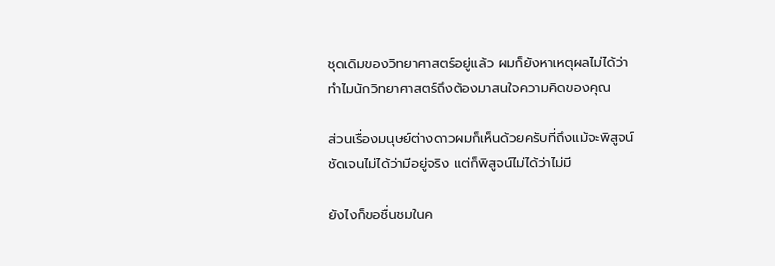ชุดเดิมของวิทยาศาสตร์อยู่แล้ว ผมก็ยังหาเหตุผลไม่ได้ว่า
ทำไมนักวิทยาศาสตร์ถึงต้องมาสนใจความคิดของคุณ

ส่วนเรื่องมนุษย์ต่างดาวผมก็เห็นด้วยครับที่ถึงแม้จะพิสูจน์
ชัดเจนไม่ได้ว่ามีอยู่จริง แต่ก็พิสูจน์ไม่ได้ว่าไม่มี

ยังไงก็ขอชื่นชมในค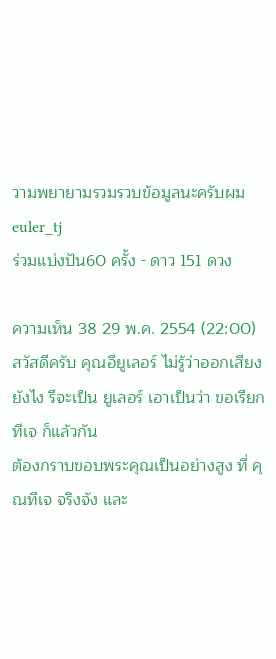วามพยายามรวมรวบข้อมูลนะครับผม
euler_tj
ร่วมแบ่งปัน60 ครั้ง - ดาว 151 ดวง

ความเห็น 38 29 พ.ค. 2554 (22:00)
สวัสดีครับ คุณอียูเลอร์ ไม่รู้ว่าออกเสียงยังไง รึจะเป็น ยูเลอร์ เอาเป็นว่า ขอเรียก ทีเจ ก็แล้วกัน
ต้องกราบขอบพระคุณเป็นอย่างสูง ที่ คุณทีเจ จริงจัง และ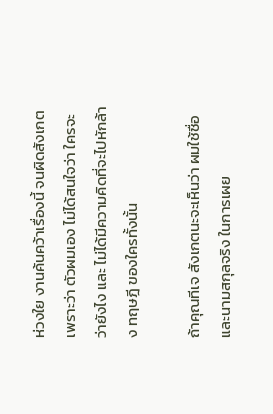ห่วงใย งานค้นคว้าเรื่องนี้ จนผิดสังเกต เพราะว่า ตัวผมเอง ไม่ได้สนใจว่า ใครจะว่ายังไง และ ไม่ได้มีความคิดที่จะไปหักล้าง ทฤษฎี ของใครทั้งนั้น

ถ้าคุณทีเจ สังเกตนะจะเห็นว่า ผมใช้ชื่อและนามสกุลจริง ในการเผย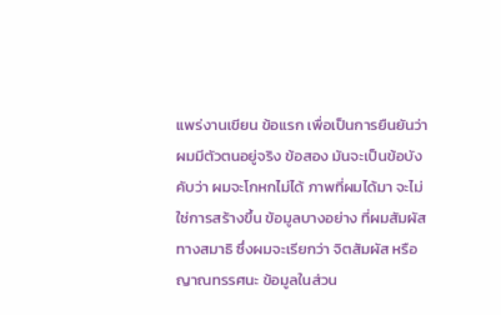แพร่งานเขียน ข้อแรก เพื่อเป็นการยืนยันว่า ผมมีตัวตนอยู่จริง ข้อสอง มันจะเป็นข้อบังคับว่า ผมจะโกหกไม่ได้ ภาพที่ผมได้มา จะไม่ใช่การสร้างขึ้น ข้อมูลบางอย่าง ที่ผมสัมผัสทางสมาธิ ซึ่งผมจะเรียกว่า จิตสัมผัส หรือ ญาณทรรศนะ ข้อมูลในส่วน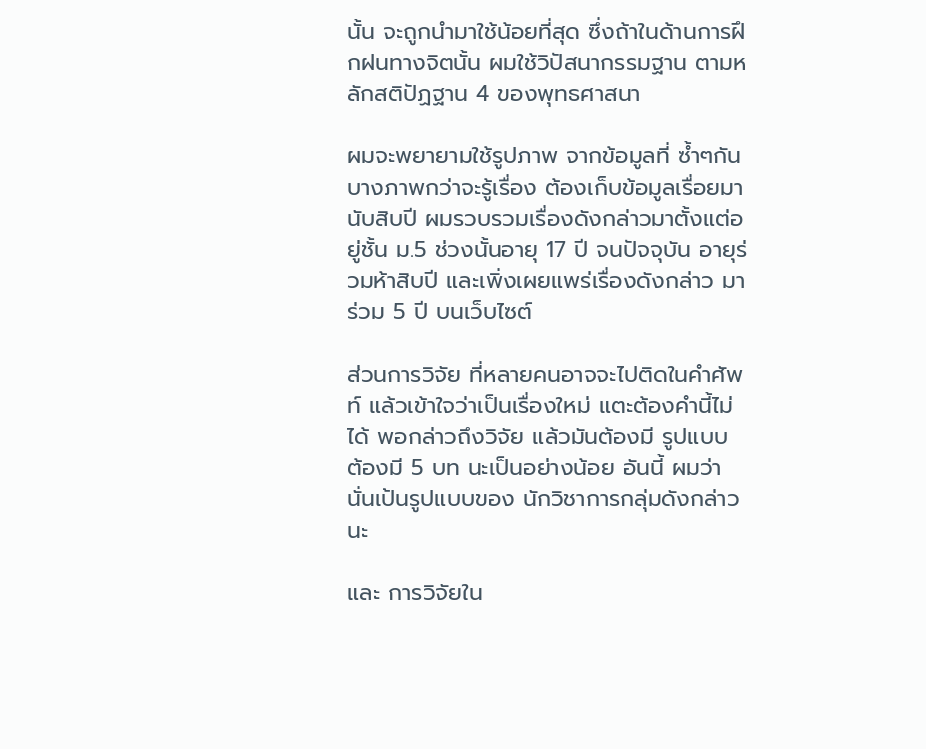นั้น จะถูกนำมาใช้น้อยที่สุด ซึ่งถ้าในด้านการฝึกฝนทางจิตนั้น ผมใช้วิปัสนากรรมฐาน ตามหลักสติปัฏฐาน 4 ของพุทธศาสนา

ผมจะพยายามใช้รูปภาพ จากข้อมูลที่ ซ้ำๆกัน บางภาพกว่าจะรู้เรื่อง ต้องเก็บข้อมูลเรื่อยมา นับสิบปี ผมรวบรวมเรื่องดังกล่าวมาตั้งแต่อยู่ชั้น ม.5 ช่วงนั้นอายุ 17 ปี จนปัจจุบัน อายุร่วมห้าสิบปี และเพิ่งเผยแพร่เรื่องดังกล่าว มาร่วม 5 ปี บนเว็บไซต์

ส่วนการวิจัย ที่หลายคนอาจจะไปติดในคำศัพท์ แล้วเข้าใจว่าเป็นเรื่องใหม่ แตะต้องคำนี้ไม่ได้ พอกล่าวถึงวิจัย แล้วมันต้องมี รูปแบบ ต้องมี 5 บท นะเป็นอย่างน้อย อันนี้ ผมว่า นั่นเป้นรูปแบบของ นักวิชาการกลุ่มดังกล่าว นะ

และ การวิจัยใน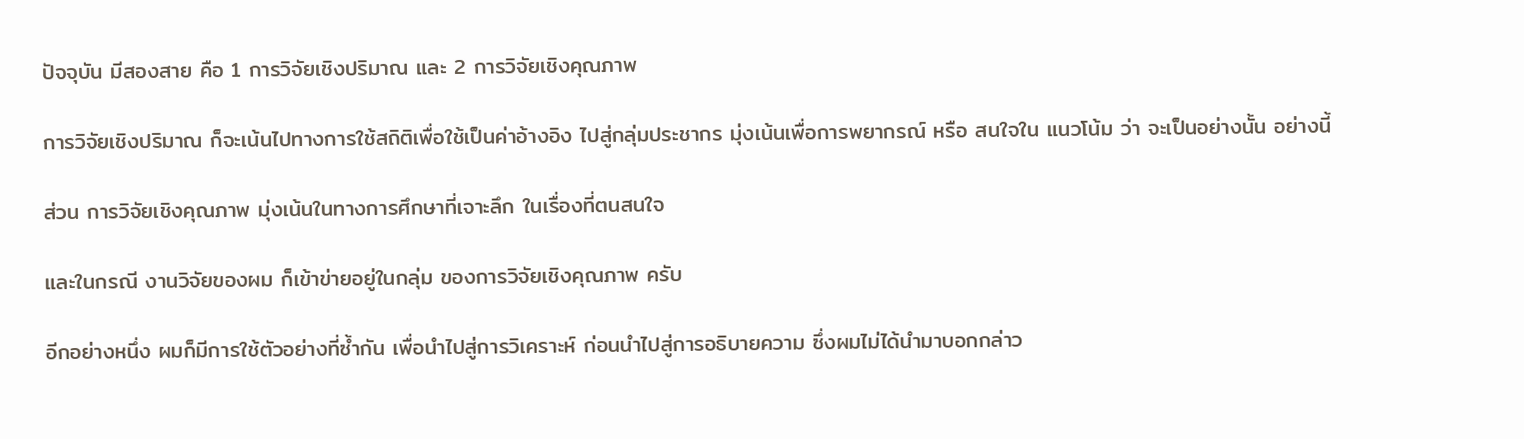ปัจจุบัน มีสองสาย คือ 1 การวิจัยเชิงปริมาณ และ 2 การวิจัยเชิงคุณภาพ

การวิจัยเชิงปริมาณ ก็จะเน้นไปทางการใช้สถิติเพื่อใช้เป็นค่าอ้างอิง ไปสู่กลุ่มประชากร มุ่งเน้นเพื่อการพยากรณ์ หรือ สนใจใน แนวโน้ม ว่า จะเป็นอย่างนั้น อย่างนี้

ส่วน การวิจัยเชิงคุณภาพ มุ่งเน้นในทางการศึกษาที่เจาะลึก ในเรื่องที่ตนสนใจ

และในกรณี งานวิจัยของผม ก็เข้าข่ายอยู่ในกลุ่ม ของการวิจัยเชิงคุณภาพ ครับ

อีกอย่างหนึ่ง ผมก็มีการใช้ตัวอย่างที่ซ้ำกัน เพื่อนำไปสู่การวิเคราะห์ ก่อนนำไปสู่การอธิบายความ ซึ่งผมไม่ได้นำมาบอกกล่าว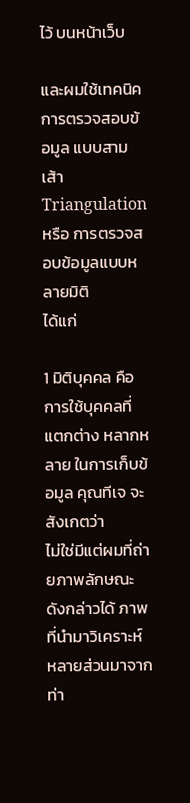ไว้ บนหน้าเว็บ

และผมใช้เทคนิคการตรวจสอบข้อมูล แบบสามเส้า Triangulation หรือ การตรวจสอบข้อมูลแบบหลายมิติ
ได้แก่

1 มิติบุคคล คือ การใช้บุคคลที่แตกต่าง หลากหลาย ในการเก็บข้อมูล คุณทีเจ จะสังเกตว่า
ไม่ใช่มีแต่ผมที่ถ่ายภาพลักษณะดังกล่าวได้ ภาพที่นำมาวิเคราะห์ หลายส่วนมาจาก ท่า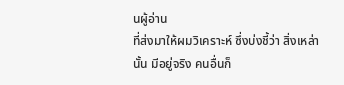นผู้อ่าน
ที่ส่งมาให้ผมวิเคราะห์ ซึ่งบ่งชี้ว่า สิ่งเหล่านั้น มีอยู่จริง คนอื่นก็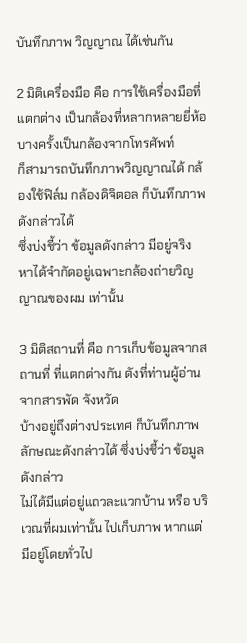บันทึกภาพ วิญญาณ ได้เช่นกัน

2 มิติเครื่องมือ คือ การใช้เครื่องมือที่แตกต่าง เป็นกล้องที่หลากหลายยี่ห้อ บางครั้งเป็นกล้องจากโทรศัพท์
ก็สามารถบันทึกภาพวิญญาณได้ กล้องใช้ฟิล์ม กล้องดิจิตอล ก็บันทึกภาพดังกล่าวได้
ซึ่งบ่งชี้ว่า ข้อมูลดังกล่าว มีอยู่จริง หาได้จำกัดอยู่เฉพาะกล้องถ่ายวิญญาณของผม เท่านั้น

3 มิติสถานที่ คือ การเก็บข้อมูลจากสถานที่ ที่แตกต่างกัน ดังที่ท่านผู้อ่าน จากสารพัด จังหวัด
บ้างอยู่ถึงต่างประเทศ ก็บันทึกภาพ ลักษณะดังกล่าวได้ ซึ่งบ่งชี้ว่า ข้อมูลดังกล่าว
ไม่ได้มีแต่อยู่แถวละแวกบ้าน หรือ บริเวณที่ผมเท่านั้น ไปเก็บภาพ หากแต่ มีอยู่โดยทั่วไป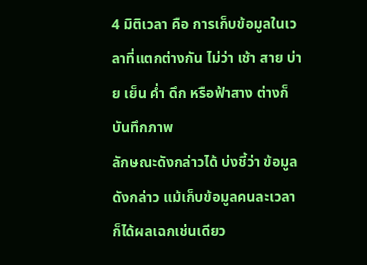4 มิติเวลา คือ การเก็บข้อมูลในเวลาที่แตกต่างกัน ไม่ว่า เช้า สาย บ่าย เย็น ค่ำ ดึก หรือฟ้าสาง ต่างก็บันทึกภาพ
ลักษณะดังกล่าวได้ บ่งชี้ว่า ข้อมูลดังกล่าว แม้เก็บข้อมูลคนละเวลา ก็ได้ผลเฉกเช่นเดียว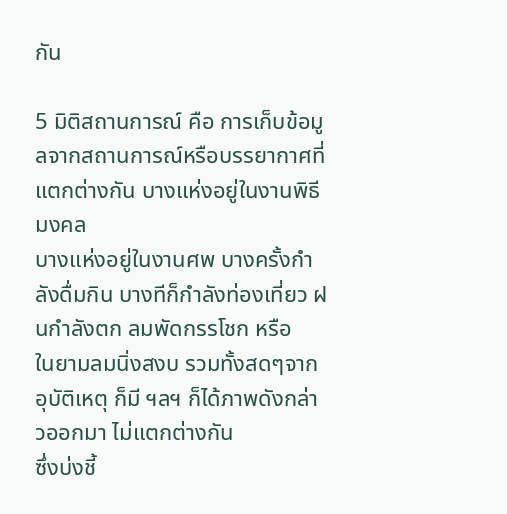กัน

5 มิติสถานการณ์ คือ การเก็บข้อมูลจากสถานการณ์หรือบรรยากาศที่แตกต่างกัน บางแห่งอยู่ในงานพิธีมงคล
บางแห่งอยู่ในงานศพ บางครั้งกำลังดื่มกิน บางทีก็กำลังท่องเที่ยว ฝนกำลังตก ลมพัดกรรโชก หรือ
ในยามลมนิ่งสงบ รวมทั้งสดๆจากอุบัติเหตุ ก็มี ฯลฯ ก็ได้ภาพดังกล่าวออกมา ไม่แตกต่างกัน
ซึ่งบ่งชี้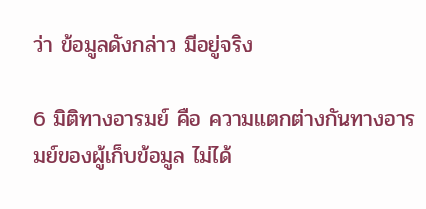ว่า ข้อมูลดังกล่าว มีอยู่จริง

6 มิติทางอารมย์ คือ ความแตกต่างกันทางอารมย์ของผู้เก็บข้อมูล ไม่ได้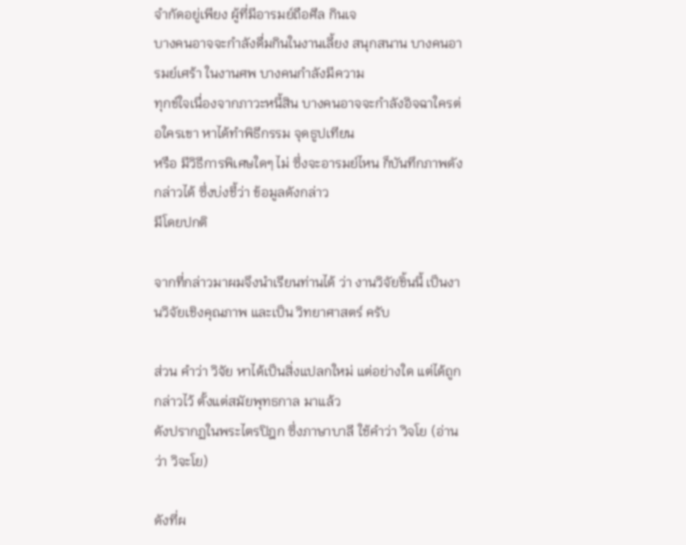จำกัดอยู่เพียง ผู้ที่มีอารมย์ถือศีล กินเจ
บางคนอาจจะกำลังดื่มกินในงานเลี้ยง สนุกสนาน บางคนอารมย์เศร้า ในงานศพ บางคนกำลังมีความ
ทุกข์ใจเนื่องจากภาวะหนี้สิน บางคนอาจจะกำลังอิจฉาใครต่อใครเขา หาได้ทำพิธีกรรม จุดธูปเทียน
หรือ มีวิธีการพิเศษใดๆ ไม่ ซึ่งจะอารมย์ไหน ก็บันทึกภาพดังกล่าวได้ ซึ่งบ่งชี้ว่า ข้อมูลดังกล่าว
มีโดยปกติ

จากที่กล่าวมาผมจึงนำเรียนท่านได้ ว่า งานวิจัยชิ้นนี้ เป็นงานวิจัยเชิงคุณภาพ และเป็น วิทยาศาสตร์ ครับ

ส่วน คำว่า วิจัย หาได้เป็นสิ่งแปลกใหม่ แต่อย่างใด แต่ได้ถูกกล่าวไว้ ตั้งแต่สมัยพุทธกาล มาแล้ว
ดังปรากฏในพระไตรปิฎก ซึ่งภาษาบาลี ใช้คำว่า วิจโย (อ่านว่า วิจะโย)

ดังที่ผ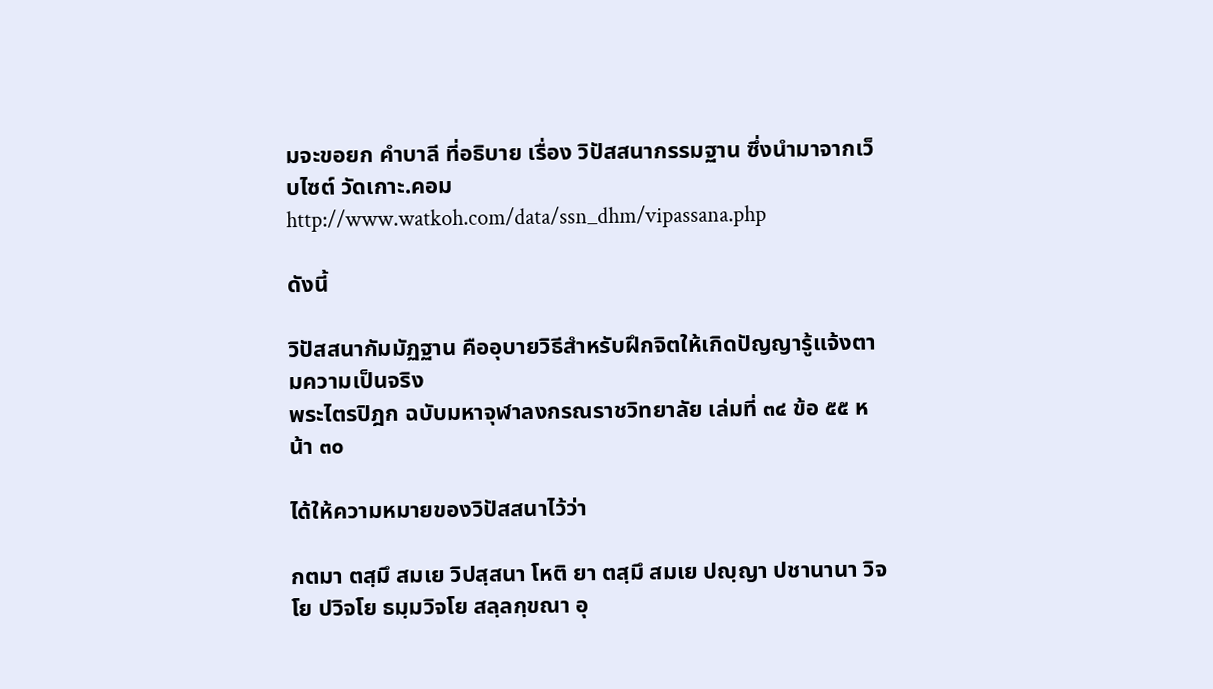มจะขอยก คำบาลี ที่อธิบาย เรื่อง วิปัสสนากรรมฐาน ซึ่งนำมาจากเว็บไซต์ วัดเกาะ.คอม http://www.watkoh.com/data/ssn_dhm/vipassana.php

ดังนี้

วิปัสสนากัมมัฏฐาน คืออุบายวิธีสำหรับฝึกจิตให้เกิดปัญญารู้แจ้งตามความเป็นจริง
พระไตรปิฎก ฉบับมหาจุฬาลงกรณราชวิทยาลัย เล่มที่ ๓๔ ข้อ ๕๕ หน้า ๓๐

ได้ให้ความหมายของวิปัสสนาไว้ว่า

กตมา ตสฺมึ สมเย วิปสฺสนา โหติ ยา ตสฺมึ สมเย ปญฺญา ปชานานา วิจโย ปวิจโย ธมฺมวิจโย สลฺลกฺขณา อุ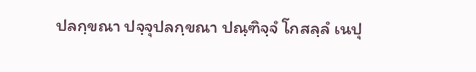ปลกฺขณา ปจฺจุปลกฺขณา ปณฺฑิจฺจํ โกสลฺลํ เนปุ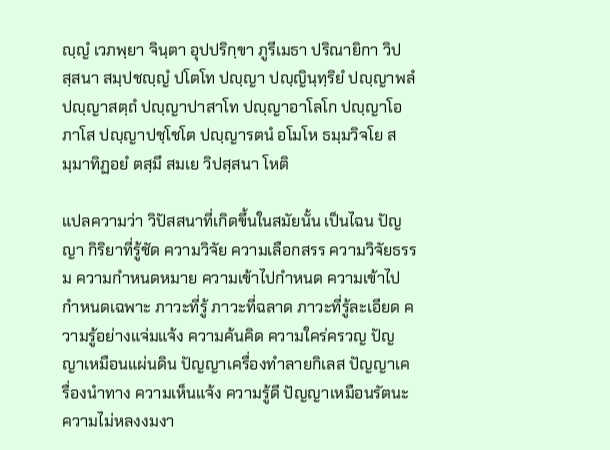ญฺญํ เวภพฺยา จินฺตา อุปปริกฺขา ภูรีเมธา ปริณายิกา วิปสฺสนา สมฺปชญฺญํ ปโตโท ปญฺญา ปญฺญินฺทฺริยํ ปญฺญาพลํ ปญฺญาสตฺถํ ปญฺญาปาสาโท ปญฺญาอาโลโก ปญฺญาโอภาโส ปญฺญาปชฺโชโต ปญฺญารตนํ อโมโห ธมฺมวิจโย สมฺมาทิฏอยํ ตสฺมึ สมเย วิปสฺสนา โหติ

แปลความว่า วิปัสสนาที่เกิดขึ้นในสมัยนั้น เป็นไฉน ปัญญา กิริยาที่รู้ชัด ความวิจัย ความเลือกสรร ความวิจัยธรรม ความกำหนดหมาย ความเข้าไปกำหนด ความเข้าไปกำหนดเฉพาะ ภาวะที่รู้ ภาวะที่ฉลาด ภาวะที่รู้ละเอียด ความรู้อย่างแจ่มแจ้ง ความค้นคิด ความใคร่ครวญ ปัญญาเหมือนแผ่นดิน ปัญญาเครื่องทำลายกิเลส ปัญญาเครื่องนำทาง ความเห็นแจ้ง ความรู้ดี ปัญญาเหมือนรัตนะ ความไม่หลงงมงา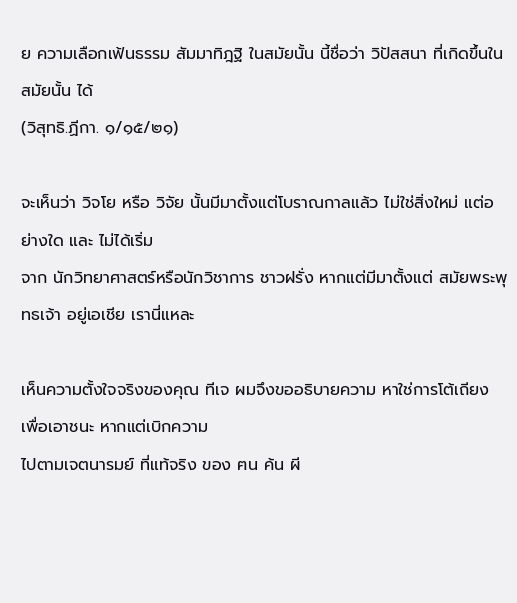ย ความเลือกเฟ้นธรรม สัมมาทิฎฐิ ในสมัยนั้น นี้ชื่อว่า วิปัสสนา ที่เกิดขึ้นในสมัยนั้น ได้
(วิสุทธิ.ฏีกา. ๑/๑๕/๒๑)

จะเห็นว่า วิจโย หรือ วิจัย นั้นมีมาตั้งแต่โบราณกาลแล้ว ไม่ใช่สิ่งใหม่ แต่อย่างใด และ ไม่ได้เริ่ม
จาก นักวิทยาศาสตร์หรือนักวิชาการ ชาวฝรั่ง หากแต่มีมาตั้งแต่ สมัยพระพุทธเจ้า อยู่เอเชีย เรานี่แหละ

เห็นความตั้งใจจริงของคุณ ทีเจ ผมจึงขออธิบายความ หาใช่การโต้เถียง เพื่อเอาชนะ หากแต่เบิกความ
ไปตามเจตนารมย์ ที่แท้จริง ของ ฅน ค้น ผี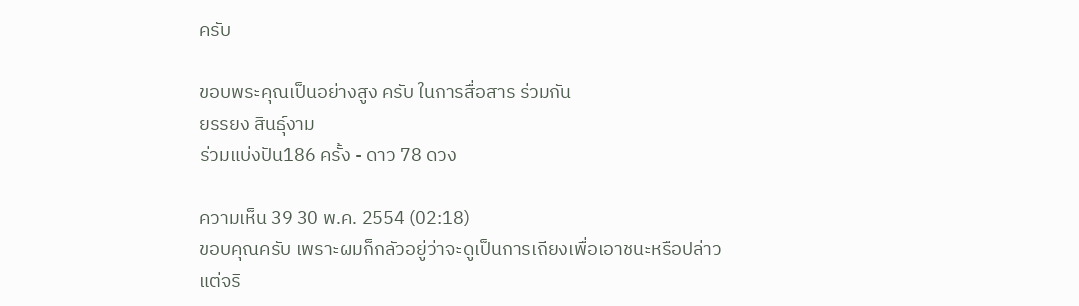ครับ

ขอบพระคุณเป็นอย่างสูง ครับ ในการสื่อสาร ร่วมกัน
ยรรยง สินธุ์งาม
ร่วมแบ่งปัน186 ครั้ง - ดาว 78 ดวง

ความเห็น 39 30 พ.ค. 2554 (02:18)
ขอบคุณครับ เพราะผมก็กลัวอยู่ว่าจะดูเป็นการเถียงเพื่อเอาชนะหรือปล่าว
แต่จริ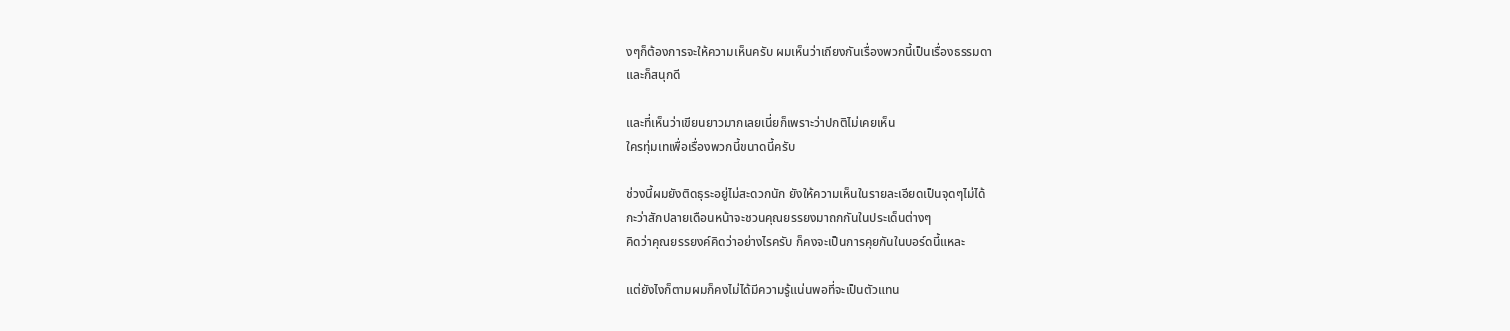งๆก็ต้องการจะให้ความเห็นครับ ผมเห็นว่าเถียงกันเรื่องพวกนี้เป็นเรื่องธรรมดา
และก็สนุกดี

และที่เห็นว่าเขียนยาวมากเลยเนี่ยก็เพราะว่าปกติไม่เคยเห็น
ใครทุ่มเทเพื่อเรื่องพวกนี้ขนาดนี้ครับ

ช่วงนี้ผมยังติดธุระอยู่ไม่สะดวกนัก ยังให้ความเห็นในรายละเอียดเป็นจุดๆไม่ได้
กะว่าสักปลายเดือนหน้าจะชวนคุณยรรยงมาถกกันในประเด็นต่างๆ
คิดว่าคุณยรรยงค์คิดว่าอย่างไรครับ ก็คงจะเป็นการคุยกันในบอร์ดนี้แหละ

แต่ยังไงก็ตามผมก็คงไม่ได้มีความรู้แน่นพอที่จะเป็นตัวแทน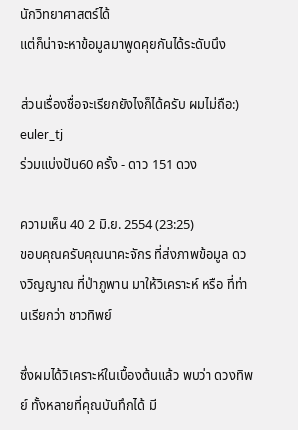นักวิทยาศาสตร์ได้
แต่ก็น่าจะหาข้อมูลมาพูดคุยกันได้ระดับนึง

ส่วนเรื่องชื่อจะเรียกยังไงก็ได้ครับ ผมไม่ถือ:)
euler_tj
ร่วมแบ่งปัน60 ครั้ง - ดาว 151 ดวง

ความเห็น 40 2 มิ.ย. 2554 (23:25)
ขอบคุณครับคุณนาคะจักร ที่ส่งภาพข้อมูล ดวงวิญญาณ ที่ป่าภูพาน มาให้วิเคราะห์ หรือ ที่ท่านเรียกว่า ชาวทิพย์

ซึ่งผมได้วิเคราะห์ในเบื้องต้นแล้ว พบว่า ดวงทิพย์ ทั้งหลายที่คุณบันทึกได้ มี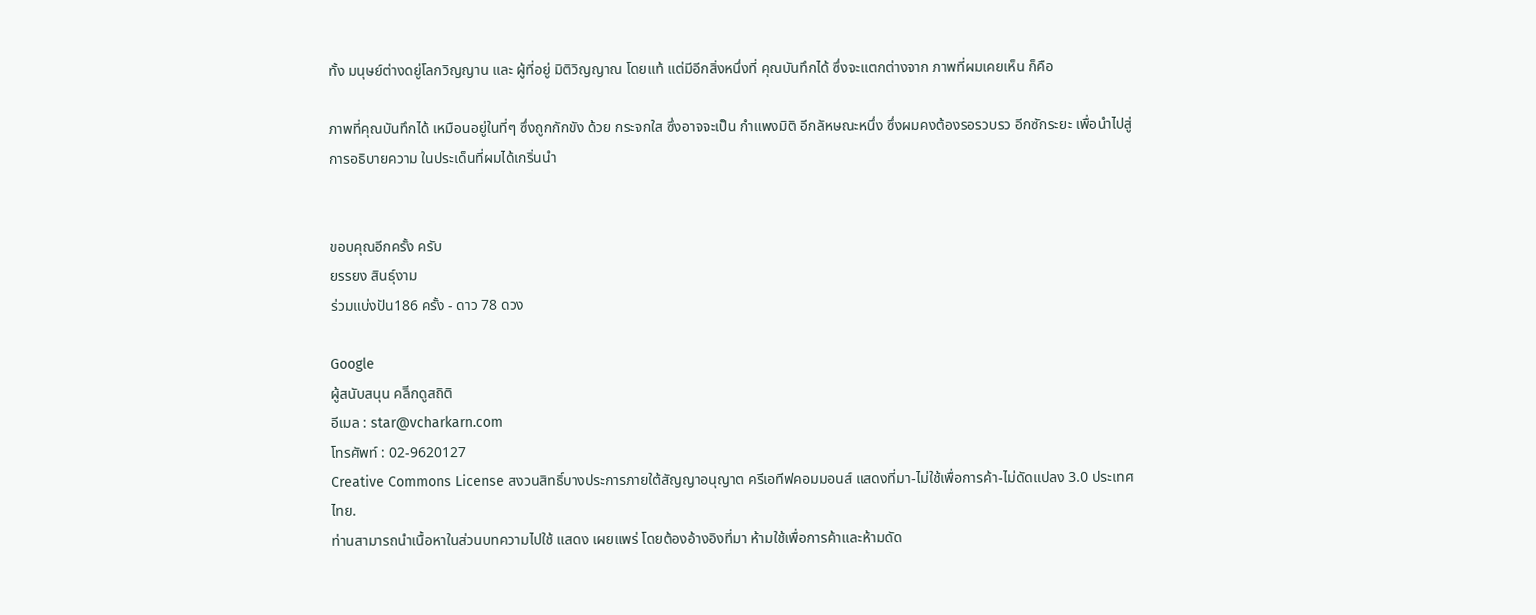ทั้ง มนุษย์ต่างดยู่โลกวิญญาน และ ผู้ที่อยู่ มิติวิญญาณ โดยแท้ แต่มีอีกสิ่งหนึ่งที่ คุณบันทึกได้ ซึ่งจะแตกต่างจาก ภาพที่ผมเคยเห็น ก็คือ

ภาพที่คุณบันทึกได้ เหมือนอยู่ในที่ๆ ซึ่งถูกกักขัง ด้วย กระจกใส ซึ่งอาจจะเป็น กำแพงมิติ อีกลัหษณะหนึ่ง ซึ่งผมคงต้องรอรวบรว อีกซักระยะ เพื่อนำไปสู่การอธิบายความ ในประเด็นที่ผมได้เกริ่นนำ


ขอบคุณอีกครั้ง ครับ
ยรรยง สินธุ์งาม
ร่วมแบ่งปัน186 ครั้ง - ดาว 78 ดวง

Google
ผู้สนับสนุน คลิีกดูสถิติ
อีเมล : star@vcharkarn.com
โทรศัพท์ : 02-9620127
Creative Commons License สงวนสิทธิ์บางประการภายใต้สัญญาอนุญาต ครีเอทีฟคอมมอนส์ แสดงที่มา-ไม่ใช้เพื่อการค้า-ไม่ดัดแปลง 3.0 ประเทศไทย.
ท่านสามารถนำเนื้อหาในส่วนบทความไปใช้ แสดง เผยแพร่ โดยต้องอ้างอิงที่มา ห้ามใช้เพื่อการค้าและห้ามดัด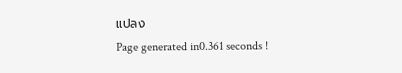แปลง
Page generated in0.361 seconds !